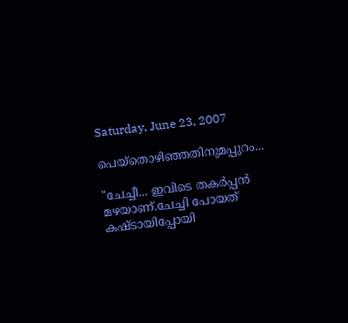Saturday, June 23, 2007

പെയ്തൊഴിഞ്ഞതിനുമപ്പുറം...

"ചേച്ചീ... ഇവിടെ തകര്‍പ്പന്‍ മഴയാണ്.ചേച്ചി പോയത് കഷ്ടായിപ്പോയി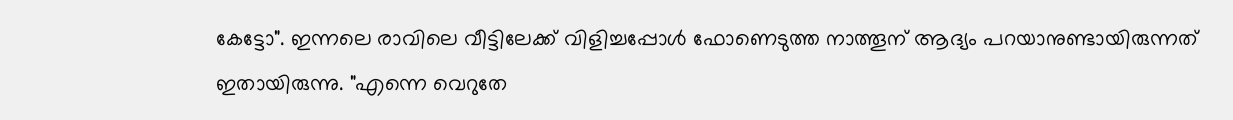കേട്ടോ". ഇന്നലെ രാവിലെ വീട്ടിലേക്ക് വിളിച്ചപ്പോള്‍ ഫോണെടുത്ത നാത്തൂന് ആദ്യം പറയാനുണ്ടായിരുന്നത് ഇതായിരുന്നു. "എന്നെ വെറുതേ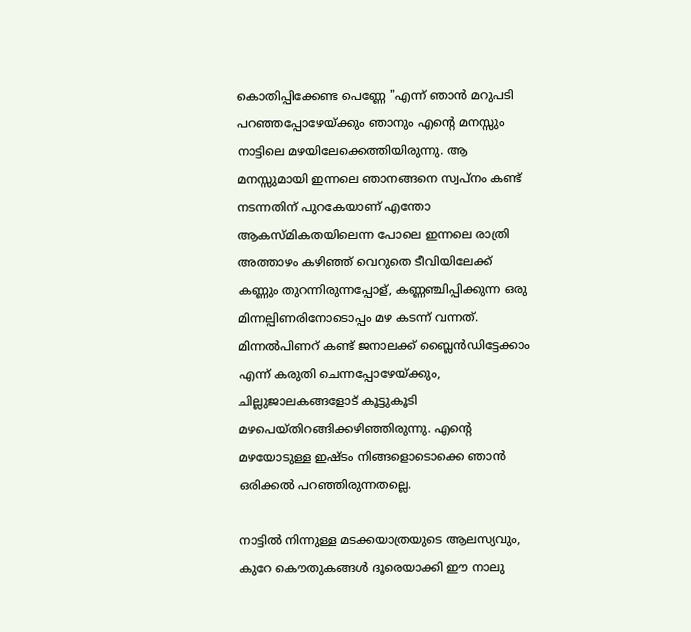കൊതിപ്പിക്കേണ്ട പെണ്ണേ "എന്ന് ഞാന്‍ മറുപടി പറഞ്ഞപ്പോഴേയ്ക്കും ഞാനും എന്‍റെ മനസ്സും നാട്ടിലെ മഴയിലേക്കെത്തിയിരുന്നു. ആ മനസ്സുമായി ഇന്നലെ ഞാനങ്ങനെ സ്വപ്നം കണ്ട് നടന്നതിന് പുറകേയാണ് എന്തോ ആകസ്മികതയിലെന്ന പോലെ ഇന്നലെ രാത്രി അത്താഴം കഴിഞ്ഞ് വെറുതെ ടീവിയിലേക്ക് കണ്ണും തുറന്നിരുന്നപ്പോള്, കണ്ണഞ്ചിപ്പിക്കുന്ന ഒരു മിന്നല്പിണരിനോടൊപ്പം മഴ കടന്ന് വന്നത്. മിന്നല്‍പിണറ് കണ്ട് ജനാലക്ക് ബ്ലൈന്‍ഡിട്ടേക്കാം എന്ന് കരുതി ചെന്നപ്പോഴേയ്ക്കും, ചില്ലുജാലകങ്ങളോട് കൂട്ടുകൂടി മഴപെയ്തിറങ്ങിക്കഴിഞ്ഞിരുന്നു. എന്‍റെ മഴയോടുള്ള ഇഷ്ടം നിങ്ങളൊടൊക്കെ ഞാന്‍ ഒരിക്കല്‍ പറഞ്ഞിരുന്നതല്ലെ.

നാട്ടില്‍ നിന്നുള്ള മടക്കയാത്രയുടെ ആലസ്യവും, കുറേ കൌതുകങ്ങള്‍ ദൂരെയാക്കി ഈ നാലു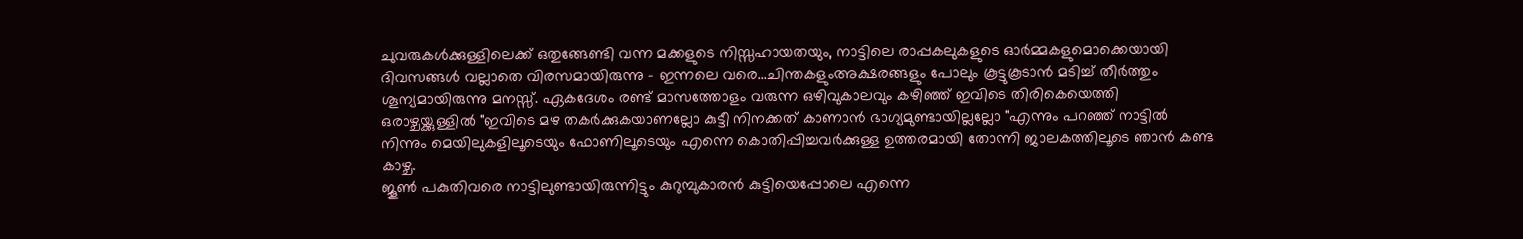ചുവരുകള്‍ക്കുള്ളിലെക്ക് ഒതുങ്ങേണ്ടി വന്ന മക്കളുടെ നിസ്സഹായതയും, നാട്ടിലെ രാപ്പകലുകളുടെ ഓര്‍മ്മകളുമൊക്കെയായി ദിവസങ്ങള്‍ വല്ലാതെ വിരസമായിരുന്നു - ഇന്നലെ വരെ...ചിന്തകളുംഅക്ഷരങ്ങളും പോലും കൂട്ടുകൂടാന്‍ മടിച്ച് തീര്‍ത്തും ശൂന്യമായിരുന്നു മനസ്സ്. ഏകദേശം രണ്ട് മാസത്തോളം വരുന്ന ഒഴിവുകാലവും കഴിഞ്ഞ് ഇവിടെ തിരികെയെത്തി ഒരാഴ്ചയ്ക്കുള്ളില്‍ "ഇവിടെ മഴ തകര്‍ക്കുകയാണല്ലോ കുട്ടീ നിനക്കത് കാണാന്‍ ഭാഗ്യമുണ്ടായില്ലല്ലോ "എന്നും പറഞ്ഞ് നാട്ടില്‍ നിന്നും മെയിലുകളിലൂടെയും ഫോണിലൂടെയും എന്നെ കൊതിപ്പിച്ചവര്‍ക്കുള്ള ഉത്തരമായി തോന്നി ജാലകത്തിലൂടെ ഞാന്‍ കണ്ട കാഴ്ച.
ജൂണ്‍ പകുതിവരെ നാട്ടിലുണ്ടായിരുന്നിട്ടും കുറുമ്പുകാരന്‍ കുട്ടിയെപ്പോലെ എന്നെ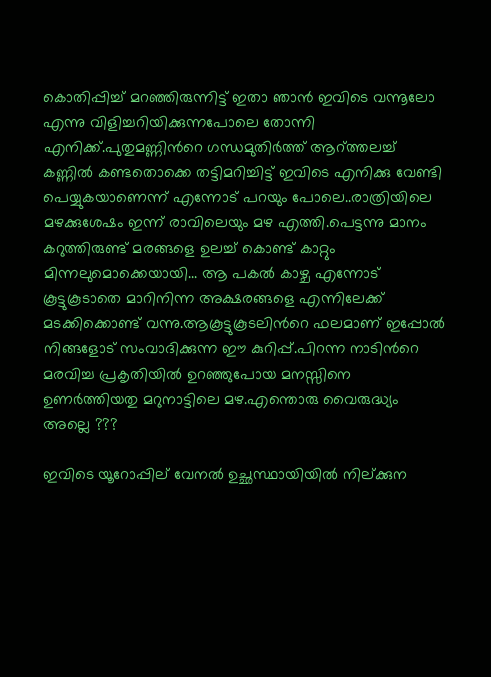കൊതിപ്പിച്ച് മറഞ്ഞിരുന്നിട്ട് ഇതാ ഞാന്‍ ഇവിടെ വന്നൂലോ എന്നു വിളിച്ചറിയിക്കുന്നപോലെ തോന്നി എനിക്ക്.പുതുമണ്ണിന്‍റെ ഗന്ധമുതിര്‍ത്ത് ആറ്ത്തലച്ച് കണ്ണില്‍ കണ്ടതൊക്കെ തട്ടിമറിച്ചിട്ട് ഇവിടെ എനിക്കു വേണ്ടി പെയ്യുകയാണെന്ന് എന്നോട് പറയും പോലെ..രാത്രിയിലെ മഴക്കുശേഷം ഇന്ന് രാവിലെയും മഴ എത്തി.പെട്ടന്നു മാനം കറുത്തിരുണ്ട് മരങ്ങളെ ഉലച്ച് കൊണ്ട് കാറ്റും മിന്നലുമൊക്കെയായി... ആ പകല്‍ കാഴ്ച എന്നോട് കൂട്ടുകൂടാതെ മാറിനിന്ന അക്ഷരങ്ങളെ എന്നിലേക്ക് മടക്കിക്കൊണ്ട് വന്നു.ആകൂട്ടുകൂടലിന്‍റെ ഫലമാണ് ഇപ്പോല്‍ നിങ്ങളോട് സംവാദിക്കുന്ന ഈ കുറിപ്പ്.പിറന്ന നാടിന്‍റെ മരവിച്ച പ്രകൃതിയില്‍ ഉറഞ്ഞുപോയ മനസ്സിനെ ഉണര്‍ത്തിയതു മറുനാട്ടിലെ മഴ.എന്തൊരു വൈരുദ്ധ്യം അല്ലെ ???

ഇവിടെ യൂറോപ്പില് വേനല്‍ ഉച്ഛസ്ഥായിയില്‍ നില്ക്കുന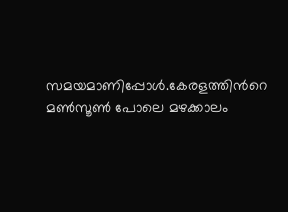സമയമാണിപ്പോള്‍.കേരളത്തിന്‍റെ മണ്‍സൂണ്‍ പോലെ മഴക്കാലം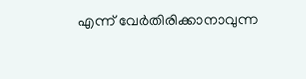എന്ന് വേര്‍തിരിക്കാനാവുന്ന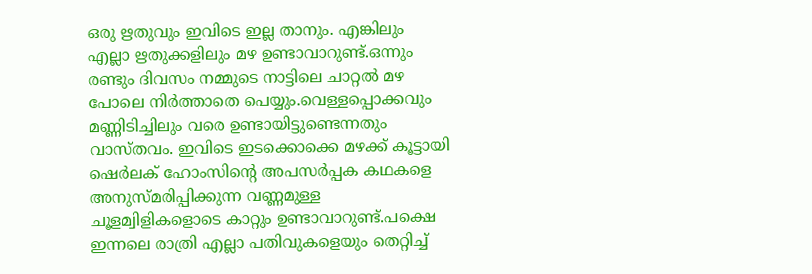ഒരു ഋതുവും ഇവിടെ ഇല്ല താനും. എങ്കിലും എല്ലാ ഋതുക്കളിലും മഴ ഉണ്ടാവാറുണ്ട്.ഒന്നും രണ്ടും ദിവസം നമ്മുടെ നാട്ടിലെ ചാറ്റല്‍ മഴ പോലെ നിര്‍ത്താതെ പെയ്യും.വെള്ളപ്പൊക്കവും മണ്ണിടിച്ചിലും വരെ ഉണ്ടായിട്ടുണ്ടെന്നതും വാസ്തവം. ഇവിടെ ഇടക്കൊക്കെ മഴക്ക് കൂട്ടായി ഷെര്‍ലക് ഹോംസിന്‍റെ അപസര്‍പ്പക കഥകളെ അനുസ്മരിപ്പിക്കുന്ന വണ്ണമുള്ള ചൂളമ്വിളികളൊടെ കാറ്റും ഉണ്ടാവാറുണ്ട്.പക്ഷെ ഇന്നലെ രാത്രി എല്ലാ പതിവുകളെയും തെറ്റിച്ച്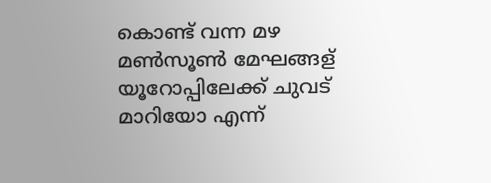കൊണ്ട് വന്ന മഴ മണ്‍സൂണ്‍ മേഘങ്ങള് യൂറോപ്പിലേക്ക് ചുവട് മാറിയോ എന്ന്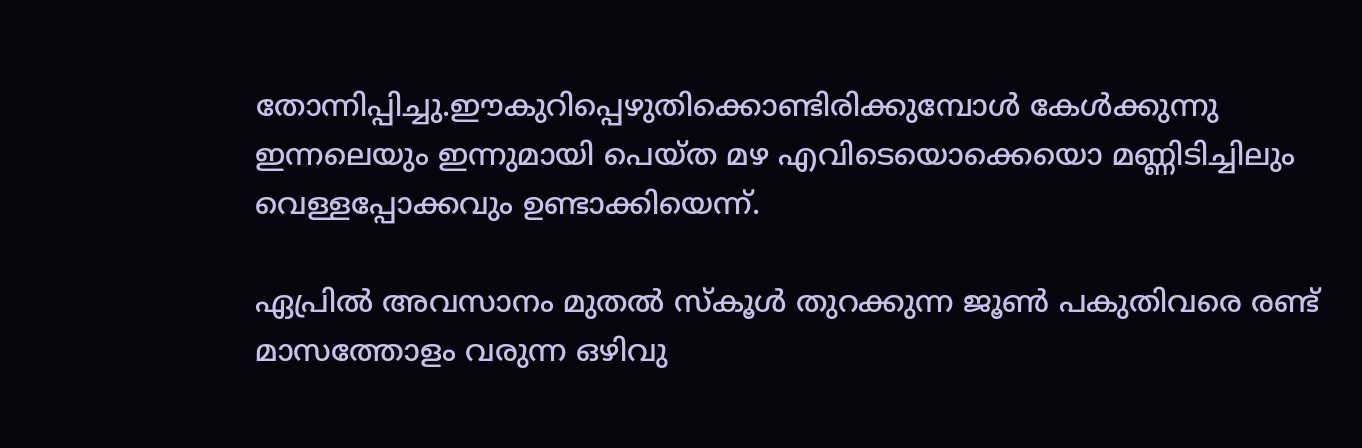തോന്നിപ്പിച്ചു.ഈകുറിപ്പെഴുതിക്കൊണ്ടിരിക്കുമ്പോള്‍ കേള്‍ക്കുന്നു ഇന്നലെയും ഇന്നുമായി പെയ്ത മഴ എവിടെയൊക്കെയൊ മണ്ണിടിച്ചിലും വെള്ളപ്പോക്കവും ഉണ്ടാക്കിയെന്ന്.

ഏപ്രില്‍ അവസാനം മുതല്‍ സ്കൂള്‍ തുറക്കുന്ന ജൂണ്‍ പകുതിവരെ രണ്ട് മാസത്തോളം വരുന്ന ഒഴിവു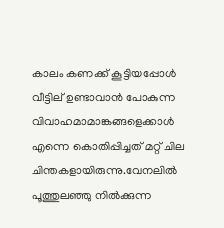കാലം കണക്ക് കൂട്ടിയപ്പോള്‍ വീട്ടില് ഉണ്ടാവാന്‍ പോകുന്ന വിവാഹമാമാങ്കങ്ങളെക്കാള്‍ എന്നെ കൊതിപ്പിച്ചത് മറ്റ് ചില ചിന്തകളായിരുന്നു.വേനലില്‍ പൂത്തുലഞ്ഞു നില്‍ക്കുന്ന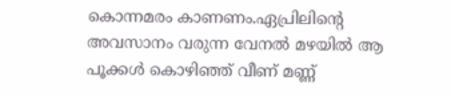കൊന്നമരം കാണണം.ഏപ്രിലിന്‍റെ അവസാനം വരുന്ന വേനല്‍ മഴയില്‍ ആ പൂക്കള്‍ കൊഴിഞ്ഞ് വീണ് മണ്ണ്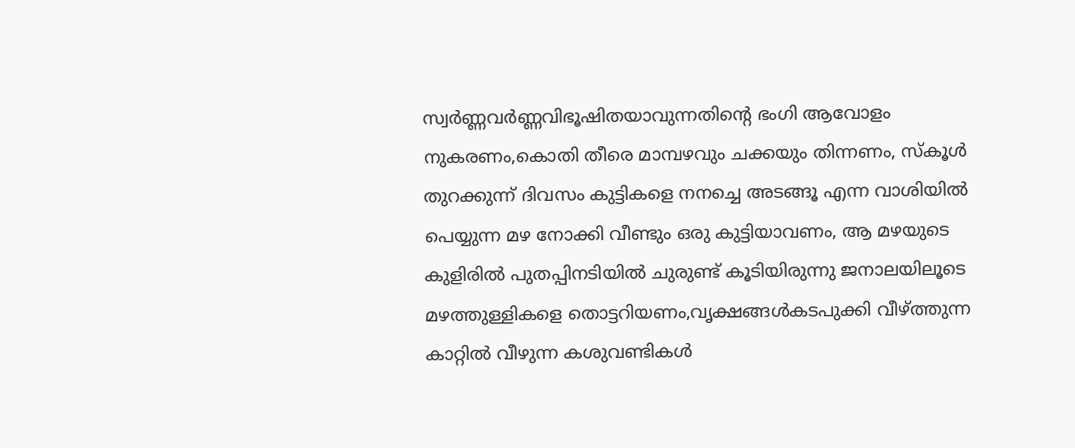സ്വര്‍ണ്ണവര്‍ണ്ണവിഭൂഷിതയാവുന്നതിന്‍റെ ഭംഗി ആവോളം നുകരണം,കൊതി തീരെ മാമ്പഴവും ചക്കയും തിന്നണം, സ്കൂള്‍ തുറക്കുന്ന് ദിവസം കുട്ടികളെ നനച്ചെ അടങ്ങൂ എന്ന വാശിയില്‍ പെയ്യുന്ന മഴ നോക്കി വീണ്ടും ഒരു കുട്ടിയാവണം, ആ മഴയുടെ കുളിരില്‍ പുതപ്പിനടിയില്‍ ചുരുണ്ട് കൂടിയിരുന്നു ജനാലയിലൂടെ മഴത്തുള്ളികളെ തൊട്ടറിയണം,വൃക്ഷങ്ങള്‍കടപുക്കി വീഴ്ത്തുന്ന കാറ്റില്‍ വീഴുന്ന കശുവണ്ടികള്‍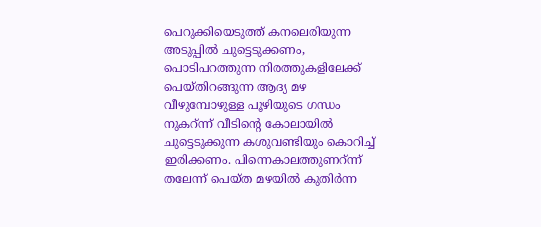പെറുക്കിയെടുത്ത് കനലെരിയുന്ന അടുപ്പില്‍ ചുട്ടെടുക്കണം, പൊടിപറത്തുന്ന നിരത്തുകളിലേക്ക് പെയ്തിറങ്ങുന്ന ആദ്യ മഴ വീഴുമ്പോഴുള്ള പൂഴിയുടെ ഗന്ധം നുകറ്ന്ന് വീടിന്‍റെ കോലായില്‍ ചുട്ടെടുക്കുന്ന കശുവണ്ടിയും കൊറിച്ച് ഇരിക്കണം. പിന്നെകാലത്തുണറ്ന്ന് തലേന്ന് പെയ്ത മഴയില്‍ കുതിര്‍ന്ന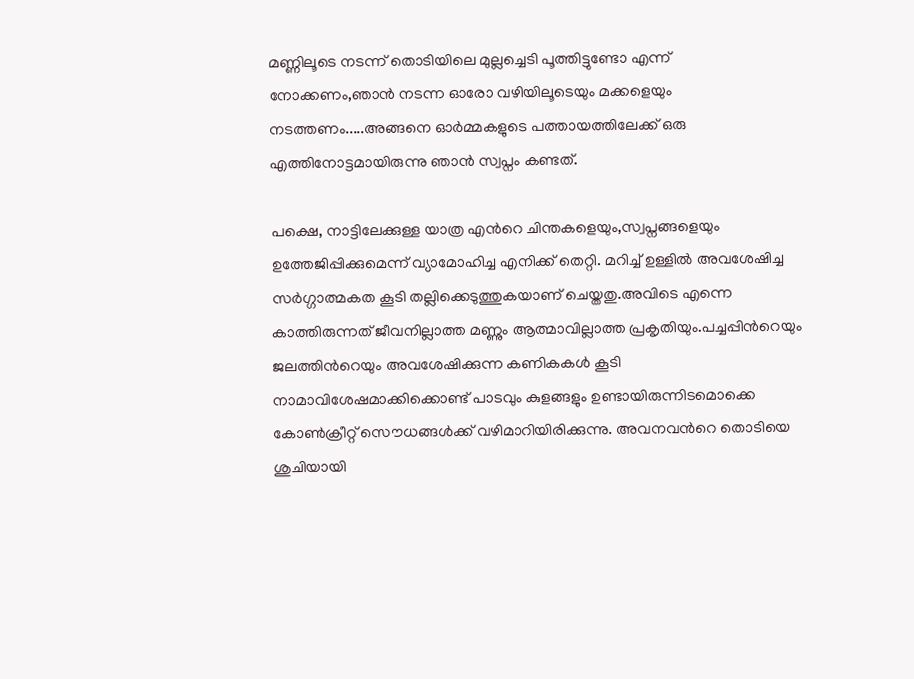മണ്ണിലൂടെ നടന്ന് തൊടിയിലെ മുല്ലച്ചെടി പൂത്തിട്ടുണ്ടോ എന്ന് നോക്കണം,ഞാന്‍ നടന്ന ഓരോ വഴിയിലൂടെയും മക്കളെയും നടത്തണം.....അങ്ങനെ ഓര്‍മ്മകളുടെ പത്തായത്തിലേക്ക് ഒരു എത്തിനോട്ടമായിരുന്നു ഞാന്‍ സ്വപ്നം കണ്ടത്.

പക്ഷെ, നാട്ടിലേക്കുള്ള യാത്ര എന്‍റെ ചിന്തകളെയും,സ്വപ്നങ്ങളെയും ഉത്തേജിപ്പിക്കുമെന്ന് വ്യാമോഹിച്ച എനിക്ക് തെറ്റി. മറിച്ച് ഉള്ളില്‍ അവശേഷിച്ച സര്‍ഗ്ഗാത്മകത കൂടി തല്ലിക്കെടുത്തുകയാണ് ചെയ്തതു.അവിടെ എന്നെ കാത്തിരുന്നത് ജീവനില്ലാത്ത മണ്ണും ആത്മാവില്ലാത്ത പ്രകൃതിയും.പച്ചപ്പിന്‍റെയും ജലത്തിന്‍റെയും അവശേഷിക്കുന്ന കണികകള്‍ കൂടി നാമാവിശേഷമാക്കിക്കൊണ്ട് പാടവും കുളങ്ങളും ഉണ്ടായിരുന്നിടമൊക്കെ കോണ്‍‍ക്രീറ്റ് സൌധങ്ങള്‍ക്ക് വഴിമാറിയിരിക്കുന്നു. അവനവന്‍റെ തൊടിയെ ശുചിയായി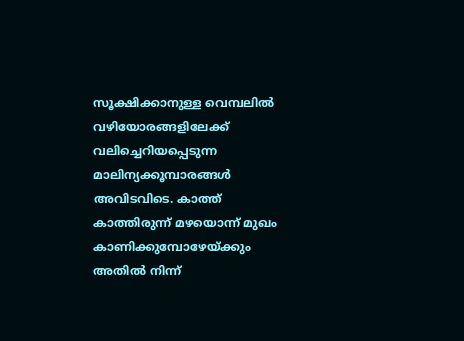സൂക്ഷിക്കാനുള്ള ‍വെമ്പലില്‍‍ വഴിയോരങ്ങളിലേക്ക് വലിച്ചെറിയപ്പെടുന്ന മാലിന്യക്കൂമ്പാരങ്ങള്‍ അവിടവിടെ. കാത്ത് കാത്തിരുന്ന് മഴയൊന്ന് മുഖം കാണിക്കുമ്പോഴേയ്ക്കും അതില്‍ നിന്ന്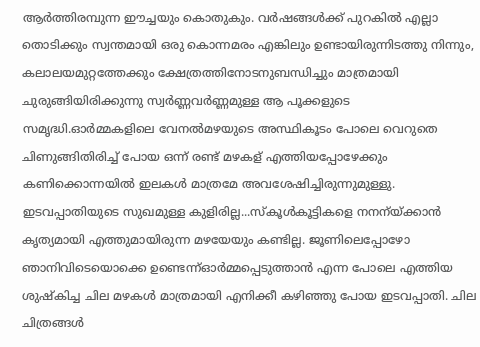ആര്‍ത്തിരമ്പുന്ന ഈച്ചയും കൊതുകും. വര്‍ഷങ്ങള്‍ക്ക് പുറകില്‍ എല്ലാ തൊടിക്കും സ്വന്തമായി ഒരു കൊന്നമരം എങ്കിലും ഉണ്ടായിരുന്നിടത്തു നിന്നും, കലാലയമുറ്റത്തേക്കും ക്ഷേത്രത്തിനോടനുബന്ധിച്ചും മാത്രമായി ചുരുങ്ങിയിരിക്കുന്നു സ്വര്‍ണ്ണവര്‍ണ്ണമുള്ള ആ പൂക്കളുടെ സമൃദ്ധി.ഓര്‍മ്മകളിലെ വേനല്‍മഴയുടെ അസ്ഥികൂടം പോലെ വെറുതെ ചിണുങ്ങിതിരിച്ച് പോയ ഒന്ന് രണ്ട് മഴകള് എത്തിയപ്പോഴേക്കും കണിക്കൊന്നയില്‍ ഇലകള്‍ മാത്രമേ അവശേഷിച്ചിരുന്നുമുള്ളു. ഇടവപ്പാതിയുടെ സുഖമുള്ള കുളിരില്ല...സ്കൂള്‍കൂട്ടികളെ നനന്യ്ക്കാന്‍ കൃത്യമായി എത്തുമായിരുന്ന മഴയേയും കണ്ടില്ല. ജൂണിലെപ്പോഴോ ഞാനിവിടെയൊക്കെ ഉണ്ടെന്ന്ഓര്‍മ്മപ്പെടുത്താന്‍ എന്ന പോലെ എത്തിയ ശുഷ്കിച്ച ചില മഴകള്‍ മാത്രമായി എനിക്കീ കഴിഞ്ഞു പോയ ഇടവപ്പാതി. ചില ചിത്രങ്ങള്‍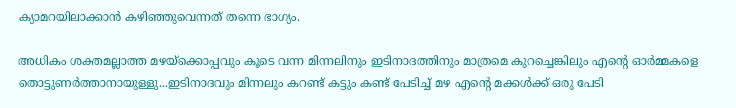ക്യാമറയിലാക്കാന്‍ കഴിഞ്ഞുവെന്നത് തന്നെ ഭാഗ്യം.

അധികം ശക്തമല്ലാത്ത മഴയ്ക്കൊപ്പവും കൂടെ വന്ന മിന്നലിനും ഇടിനാദത്തിനും മാത്രമെ കുറച്ചെങ്കിലും എന്‍റെ ഓര്‍മ്മകളെ തൊട്ടുണര്‍ത്താനായുള്ളു...ഇടിനാദവും മിന്നലും കറണ്ട് കട്ടും കണ്ട് പേടിച്ച് മഴ എന്‍റെ മക്കള്‍ക്ക് ഒരു പേടി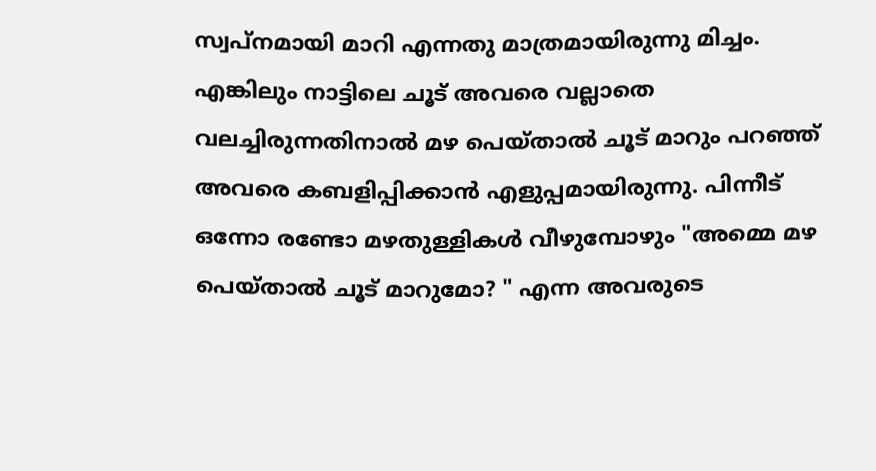സ്വപ്നമായി മാറി എന്നതു മാത്രമായിരുന്നു മിച്ചം. എങ്കിലും നാട്ടിലെ ചൂട് അവരെ വല്ലാതെ വലച്ചിരുന്നതിനാല്‍ മഴ പെയ്താല്‍ ചൂട് മാറും പറഞ്ഞ് അവരെ കബളിപ്പിക്കാന്‍ എളുപ്പമായിരുന്നു. പിന്നീട് ഒന്നോ രണ്ടോ മഴതുള്ളികള്‍ വീഴുമ്പോഴും "അമ്മെ മഴ പെയ്താല്‍ ചൂട് മാറുമോ? " എന്ന അവരുടെ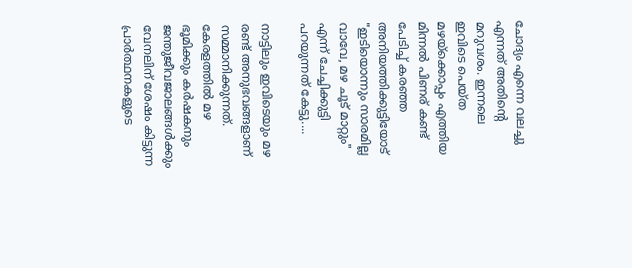ചോദ്യം എന്നെ വലച്ചു എന്നത് അതിന്‍റെ മറുവശം. ഇന്നലെ ഇവിടെ പെയ്ത മഴയ്ക്കൊപ്പം എത്തിയ മിന്നല്‍ പിണര് കണ്ട് പേടിച്ച് കരഞ്ഞ അനിയത്തിക്കുട്ടിയോട് "ഇടിയൊന്നും സാരമില്ല വാവേ, മഴ ചൂട് മാറ്റും" എന്ന് ചേച്ചിക്കുട്ടി പറയുന്നത് കേട്ടു....

നാട്ടിലും ഇവിടെയും മഴ രണ്ട് അനുഭവങ്ങളാണ് സമ്മാനിക്കുന്നത്. കേരളത്തില്‍ മഴ ഭൂമിക്കും കര്‍ഷകനും ജന്തുജീവജാലങ്ങള്‍ക്കും വേനലിന് ശേഷം കിട്ടുന്ന പ്രാര്‍ത്ഥനകളുടെ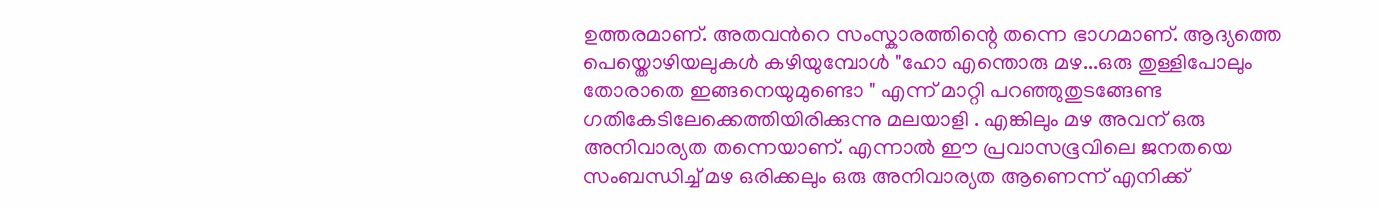ഉത്തരമാണ്. അതവന്‍റെ സംസ്കാരത്തിന്റെ തന്നെ ഭാഗമാണ്. ആദ്യത്തെ പെയ്തൊഴിയലുകള്‍ കഴിയുമ്പോള്‍ "ഹോ എന്തൊരു മഴ...ഒരു തുള്ളിപോലും തോരാതെ ഇങ്ങനെയുമുണ്ടൊ " എന്ന് മാറ്റി പറഞ്ഞുതുടങ്ങേണ്ട ഗതികേടിലേക്കെത്തിയിരിക്കുന്നു മലയാളി . എങ്കിലും മഴ അവന് ഒരു അനിവാര്യത തന്നെയാണ്. എന്നാല്‍ ഈ പ്രവാസഭൂവിലെ ജനതയെ സംബന്ധിച്ച് മഴ ഒരിക്കലും ഒരു അനിവാര്യത ആണെന്ന് എനിക്ക്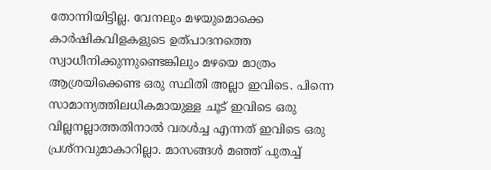തോന്നിയിട്ടില്ല. വേനലും മഴയുമൊക്കെ കാര്‍ഷികവിളകളുടെ ഉത്പാദനത്തെ സ്വാധീനിക്കുന്നുണ്ടെങ്കിലും മഴയെ മാത്രം ആശ്രയിക്കെണ്ട ഒരു സ്ഥിതി അല്ലാ ഇവിടെ. പിന്നെ സാമാന്യത്തിലധികമായുള്ള ചൂട് ഇവിടെ ഒരു വില്ലനല്ലാത്തതിനാല്‍ വരള്‍ച്ച എന്നത് ഇവിടെ ഒരു പ്രശ്നവുമാകാറില്ലാ. മാസങ്ങള്‍ മഞ്ഞ് പുതച്ച്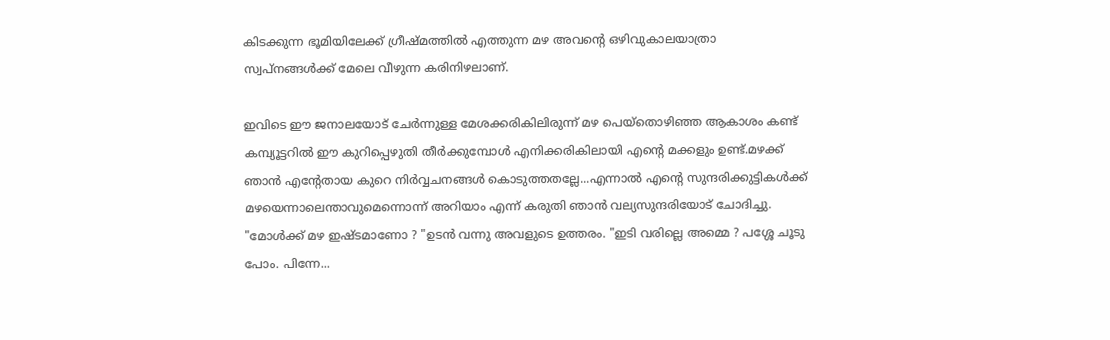കിടക്കുന്ന ഭൂമിയിലേക്ക് ഗ്രീഷ്മത്തില്‍ എത്തുന്ന മഴ അവന്‍റെ ഒഴിവുകാലയാത്രാ സ്വപ്നങ്ങള്‍ക്ക് മേലെ വീഴുന്ന കരിനിഴലാണ്.

ഇവിടെ ഈ ജനാലയോട് ചേര്‍ന്നുള്ള മേശക്കരികിലിരുന്ന് മഴ പെയ്തൊഴിഞ്ഞ ആകാശം കണ്ട് കമ്പ്യൂട്ടറില്‍ ഈ കുറിപ്പെഴുതി തീര്‍ക്കുമ്പോള്‍ എനിക്കരികിലായി എന്‍റെ മക്കളും ഉണ്ട്.മഴക്ക് ഞാന്‍ എന്‍റേതായ കുറെ നിര്‍വ്വചനങ്ങള്‍ കൊടുത്തതല്ലേ...എന്നാല്‍ എന്‍റെ സുന്ദരിക്കുട്ടികള്‍ക്ക് മഴയെന്നാലെന്താവുമെന്നൊന്ന് അറിയാം എന്ന് കരുതി ഞാന്‍ വല്യസുന്ദരിയോട് ചോദിച്ചു. "മോള്‍ക്ക് മഴ ഇഷ്ടമാണോ ? "ഉടന്‍ വന്നു അവളുടെ ഉത്തരം. "ഇടി വരില്ലെ അമ്മെ ? പശ്ശേ ചൂടു പോം. പിന്നേ...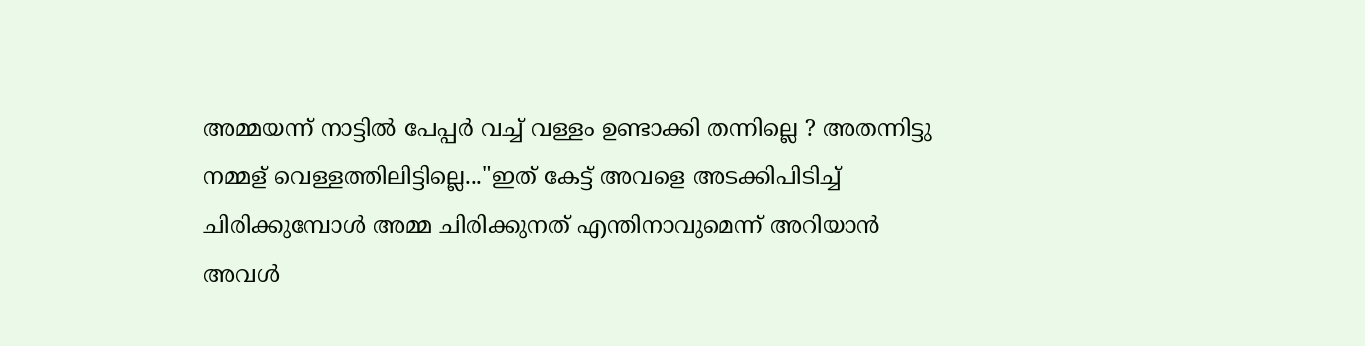അമ്മയന്ന് നാട്ടില്‍ പേപ്പര്‍ വച്ച് വള്ളം ഉണ്ടാക്കി തന്നില്ലെ‍‍ ? അതന്നിട്ടു നമ്മള് വെള്ളത്തിലിട്ടില്ലെ..."ഇത് കേട്ട് അവളെ അടക്കിപിടിച്ച് ചിരിക്കുമ്പോള്‍ അമ്മ ചിരിക്കുനത് എന്തിനാവുമെന്ന് അറിയാന്‍ അവള്‍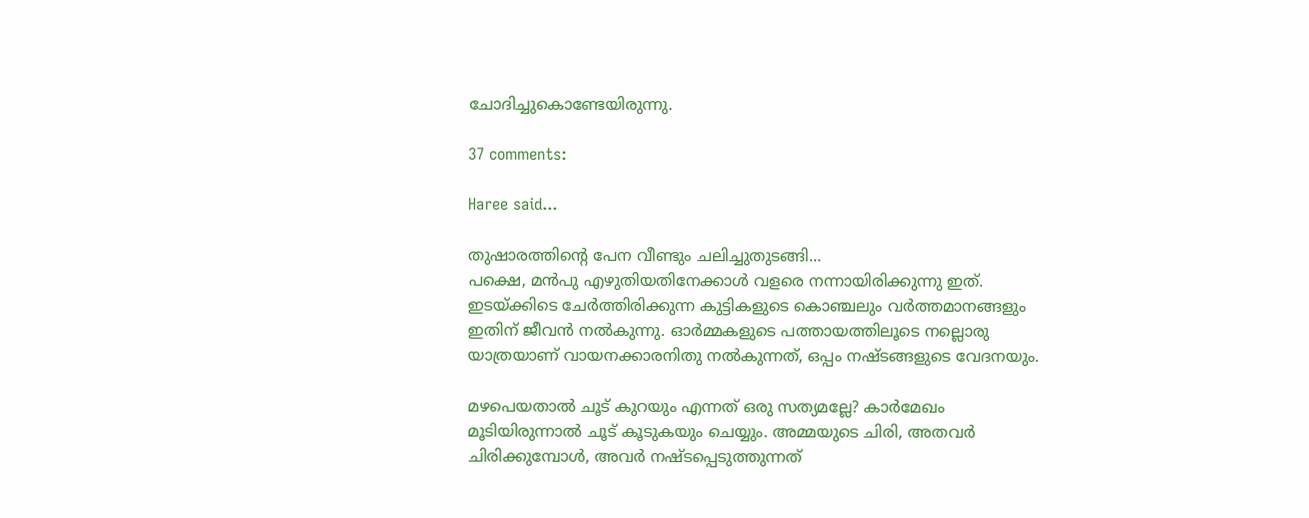ചോദിച്ചുകൊണ്ടേയിരുന്നു.

37 comments:

Haree said...

തുഷാരത്തിന്റെ പേന വീണ്ടും ചലിച്ചുതുടങ്ങി...
പക്ഷെ, മന്‍പു എഴുതിയതിനേക്കാള്‍ വളരെ നന്നായിരിക്കുന്നു ഇത്. ഇടയ്ക്കിടെ ചേര്‍ത്തിരിക്കുന്ന കുട്ടികളുടെ കൊഞ്ചലും വര്‍ത്തമാനങ്ങളും ഇതിന് ജീവന്‍ നല്‍കുന്നു. ഓര്‍മ്മകളുടെ പത്തായത്തിലൂടെ നല്ലൊരു യാത്രയാണ് വായനക്കാരനിതു നല്‍കുന്നത്, ഒപ്പം നഷ്ടങ്ങളുടെ വേദനയും.

മഴപെയതാല്‍ ചൂട് കുറയും എന്നത് ഒരു സത്യമല്ലേ? കാര്‍മേഖം മൂടിയിരുന്നാല്‍ ചൂട് കൂടുകയും ചെയ്യും. അമ്മയുടെ ചിരി, അതവര്‍ ചിരിക്കുമ്പോള്‍, അവര്‍ നഷ്ടപ്പെടുത്തുന്നത്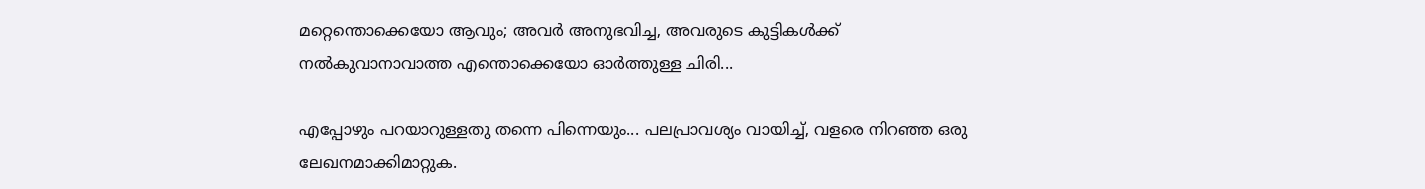മറ്റെന്തൊക്കെയോ ആവും; അവര്‍ അനുഭവിച്ച, അവരുടെ കുട്ടികള്‍ക്ക് നല്‍കുവാനാവാത്ത എന്തൊക്കെയോ ഓര്‍ത്തുള്ള ചിരി...

എപ്പോഴും പറയാറുള്ളതു തന്നെ പിന്നെയും... പലപ്രാവശ്യം വായിച്ച്, വളരെ നിറഞ്ഞ ഒരു ലേഖനമാക്കിമാറ്റുക.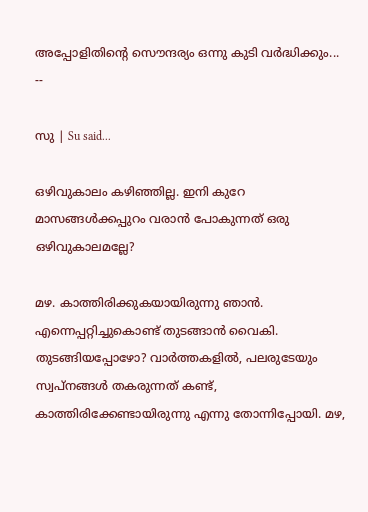അപ്പോളിതിന്റെ സൌന്ദര്യം ഒന്നു കുടി വര്‍ദ്ധിക്കും...
--

സു | Su said...

ഒഴിവുകാലം കഴിഞ്ഞില്ല. ഇനി കുറേ മാസങ്ങള്‍ക്കപ്പുറം വരാന്‍ പോകുന്നത് ഒരു ഒഴിവുകാലമല്ലേ?

മഴ. കാത്തിരിക്കുകയായിരുന്നു ഞാന്‍. എന്നെപ്പറ്റിച്ചുകൊണ്ട് തുടങ്ങാന്‍ വൈകി. തുടങ്ങിയപ്പോഴോ? വാര്‍ത്തകളില്‍, പലരുടേയും സ്വപ്നങ്ങള്‍ തകരുന്നത് കണ്ട്, കാത്തിരിക്കേണ്ടായിരുന്നു എന്നു തോന്നിപ്പോയി. മഴ,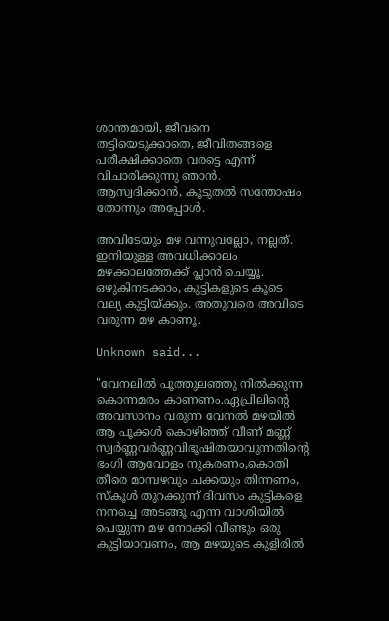ശാന്തമായി, ജീവനെ തട്ടിയെടുക്കാതെ, ജീവിതങ്ങളെ പരീക്ഷിക്കാതെ വരട്ടെ എന്ന് വിചാരിക്കുന്നു ഞാന്‍. ആസ്വദിക്കാന്‍, കൂടുതല്‍ സന്തോഷം തോന്നും അപ്പോള്‍.

അവിടേയും മഴ വന്നുവല്ലോ, നല്ലത്. ഇനിയുള്ള അവധിക്കാലം മഴക്കാലത്തേക്ക് പ്ലാന്‍ ചെയ്യൂ. ഒഴുകിനടക്കാം, കുട്ടികളുടെ കൂടെ വല്യ കുട്ടിയ്ക്കും. അതുവരെ അവിടെ വരുന്ന മഴ കാണൂ.

Unknown said...

"വേനലില്‍ പൂത്തുലഞ്ഞു നില്‍ക്കുന്ന കൊന്നമരം കാണണം.ഏപ്രിലിന്‍റെ അവസാനം വരുന്ന വേനല്‍ മഴയില്‍ ആ പൂക്കള്‍ കൊഴിഞ്ഞ് വീണ് മണ്ണ് സ്വര്‍ണ്ണവര്‍ണ്ണവിഭൂഷിതയാവുന്നതിന്‍റെ ഭംഗി ആവോളം നുകരണം,കൊതി തീരെ മാമ്പഴവും ചക്കയും തിന്നണം, സ്കൂള്‍ തുറക്കുന്ന് ദിവസം കുട്ടികളെ നനച്ചെ അടങ്ങൂ എന്ന വാശിയില്‍ പെയ്യുന്ന മഴ നോക്കി വീണ്ടും ഒരു കുട്ടിയാവണം, ആ മഴയുടെ കുളിരില്‍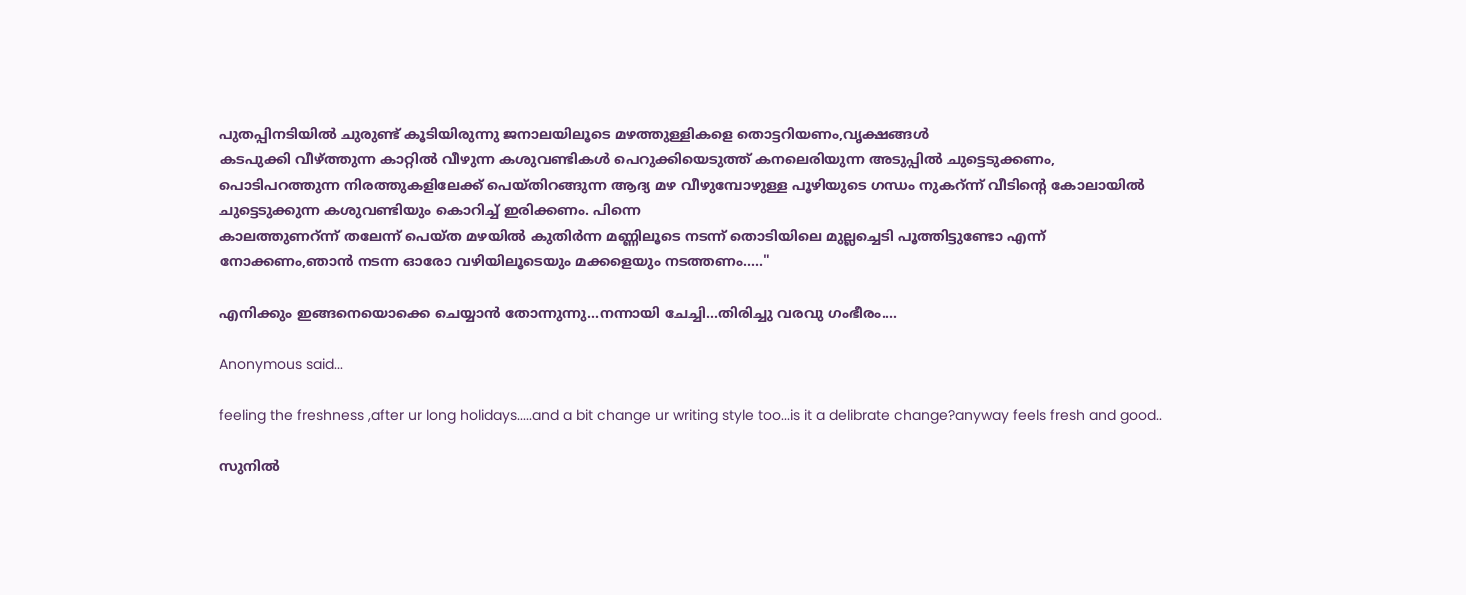പുതപ്പിനടിയില്‍ ചുരുണ്ട് കൂടിയിരുന്നു ജനാലയിലൂടെ മഴത്തുള്ളികളെ തൊട്ടറിയണം,വൃക്ഷങ്ങള്‍
കടപുക്കി വീഴ്ത്തുന്ന കാറ്റില്‍ വീഴുന്ന കശുവണ്ടികള്‍ പെറുക്കിയെടുത്ത് കനലെരിയുന്ന അടുപ്പില്‍ ചുട്ടെടുക്കണം, പൊടിപറത്തുന്ന നിരത്തുകളിലേക്ക് പെയ്തിറങ്ങുന്ന ആദ്യ മഴ വീഴുമ്പോഴുള്ള പൂഴിയുടെ ഗന്ധം നുകറ്ന്ന് വീടിന്‍റെ കോലായില്‍ ചുട്ടെടുക്കുന്ന കശുവണ്ടിയും കൊറിച്ച് ഇരിക്കണം. പിന്നെ
കാലത്തുണറ്ന്ന് തലേന്ന് പെയ്ത മഴയില്‍ കുതിര്‍ന്ന മണ്ണിലൂടെ നടന്ന് തൊടിയിലെ മുല്ലച്ചെടി പൂത്തിട്ടുണ്ടോ എന്ന് നോക്കണം,ഞാന്‍ നടന്ന ഓരോ വഴിയിലൂടെയും മക്കളെയും നടത്തണം....."

എനിക്കും ഇങ്ങനെയൊക്കെ ചെയ്യാന്‍ തോന്നുന്നു...നന്നായി ചേച്ചി...തിരിച്ചു വരവു ഗംഭീരം....

Anonymous said...

feeling the freshness ,after ur long holidays.....and a bit change ur writing style too...is it a delibrate change?anyway feels fresh and good..

സുനിൽ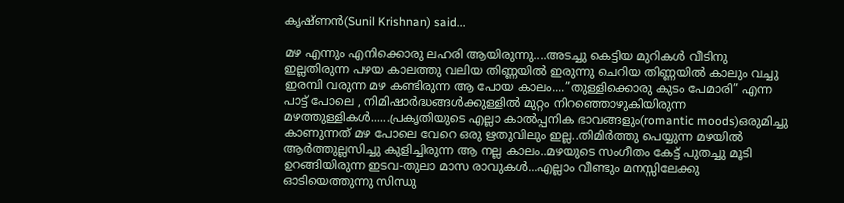കൃഷ്ണൻ(Sunil Krishnan) said...

മഴ എന്നും എനിക്കൊരു ലഹരി ആയിരുന്നു....അടച്ചു കെട്ടിയ മുറികള്‍ വീടിനു ഇല്ലതിരുന്ന പഴയ കാലത്തു വലിയ തിണ്ണയില്‍ ഇരുന്നു ചെറിയ തിണ്ണയില്‍ കാലും വച്ചു ഇരമ്പി വരുന്ന മഴ കണ്ടിരുന്ന ആ പോയ കാലം....”തുള്ളിക്കൊരു കുടം പേമാ‍രി” എന്ന പാട്ട് പോലെ , നിമിഷാര്‍ദ്ധങ്ങള്‍ക്കുള്ളില്‍ മുറ്റം നിറഞ്ഞൊഴുകിയിരുന്ന മഴത്തുള്ളികള്‍......പ്രകൃതിയുടെ എല്ലാ കാല്‍പ്പനിക ഭാവങ്ങളും(romantic moods)ഒരുമിച്ചു കാണുന്നത് മഴ പോലെ വേറെ ഒരു ഋതുവിലും ഇല്ല..തിമിര്‍ത്തു പെയ്യുന്ന മഴയില്‍ ആര്‍ത്തുല്ലസിച്ചു കുളിച്ചിരുന്ന ആ നല്ല കാലം..മഴയുടെ സംഗീതം കേട്ട് പുതച്ചു മൂടി ഉറങ്ങിയിരുന്ന ഇടവ-തുലാ മാസ രാവുകള്‍...എല്ലാം വീണ്ടും മനസ്സിലേക്കു ഓടിയെത്തുന്നു സിന്ധു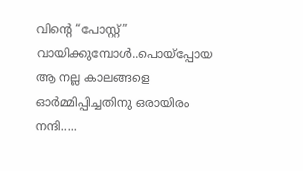വിന്റെ “പോസ്റ്റ്” വായിക്കുമ്പോള്‍..പൊയ്പ്പോയ ആ നല്ല കാലങ്ങളെ ഓര്‍മ്മിപ്പിച്ചതിനു ഒരായിരം നന്ദി.....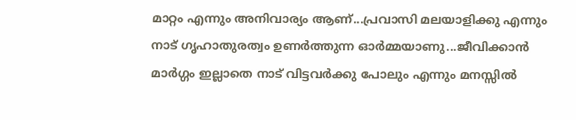മാറ്റം എന്നും അനിവാര്യം ആണ്...പ്രവാസി മലയാളിക്കു എന്നും നാട് ഗൃഹാതുരത്വം ഉണര്‍ത്തുന്ന ഓര്‍മ്മയാണു...ജീവിക്കാന്‍ മാര്‍ഗ്ഗം ഇല്ലാതെ നാട് വിട്ടവര്‍ക്കു പോലും എന്നും മനസ്സില്‍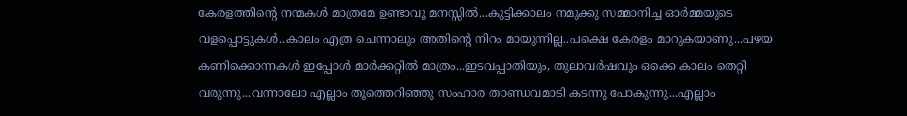കേരളത്തിന്റെ നന്മകള്‍ മാത്രമേ ഉണ്ടാവൂ മനസ്സില്‍...കുട്ടിക്കാ‍ലം നമുക്കു സമ്മാ‍നിച്ച ഓര്‍മ്മയുടെ വളപ്പൊട്ടുകള്‍..കാലം എത്ര ചെന്നാലും അതിന്റെ നിറം മായുന്നില്ല..പക്ഷെ കേരളം മാറുകയാണു...പഴയ കണിക്കൊന്നകള്‍ ഇപ്പോള്‍ മാര്‍ക്കറ്റില്‍ മാത്രം...ഇടവപ്പാ‍തിയും, തുലാവര്‍ഷവും ഒക്കെ കാലം തെറ്റി വരുന്നു...വന്നാലോ എല്ലാം തൂത്തെറിഞ്ഞു സംഹാര താണ്ഡവമാടി കടന്നു പോകുന്നു...എല്ലാം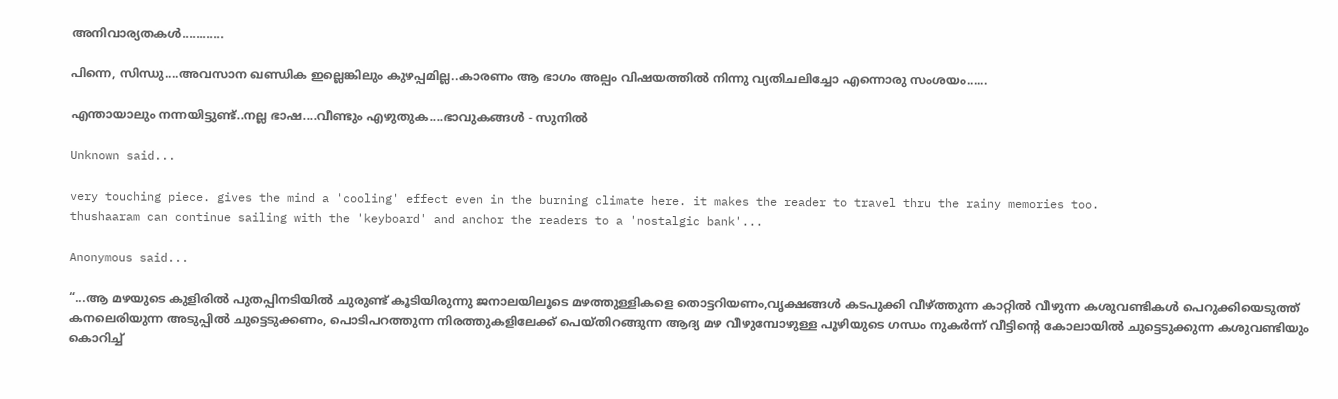അനിവാര്യതകള്‍............

പിന്നെ, സിന്ധു....അവസാന ഖണ്ഡിക ഇല്ലെങ്കിലും കുഴപ്പമില്ല..കാരണം ആ ഭാ‍ഗം അല്പം വിഷയത്തില്‍ നിന്നു വ്യതിചലിച്ചോ എന്നൊരു സംശയം......

എന്തായാലും നന്നയിട്ടുണ്ട്..നല്ല ഭാഷ....വീണ്ടും എഴുതുക....ഭാവുകങ്ങള്‍ - സുനില്‍

Unknown said...

very touching piece. gives the mind a 'cooling' effect even in the burning climate here. it makes the reader to travel thru the rainy memories too.
thushaaram can continue sailing with the 'keyboard' and anchor the readers to a 'nostalgic bank'...

Anonymous said...

“...ആ മഴയുടെ കുളിരില്‍ പുതപ്പിനടിയില്‍ ചുരുണ്ട് കൂടിയിരുന്നു ജനാലയിലൂടെ മഴത്തുള്ളികളെ തൊട്ടറിയണം,വൃക്ഷങ്ങള്‍ കടപുക്കി വീഴ്ത്തുന്ന കാറ്റില്‍ വീഴുന്ന കശുവണ്ടികള്‍ പെറുക്കിയെടുത്ത് കനലെരിയുന്ന അടുപ്പില്‍ ചുട്ടെടുക്കണം, പൊടിപറത്തുന്ന നിരത്തുകളിലേക്ക് പെയ്തിറങ്ങുന്ന ആദ്യ മഴ വീഴുമ്പോഴുള്ള പൂഴിയുടെ ഗന്ധം നുകര്‍ന്ന് വീട്ടിന്റെ കോലായില്‍ ചുട്ടെടുക്കുന്ന കശുവണ്ടിയും കൊറിച്ച്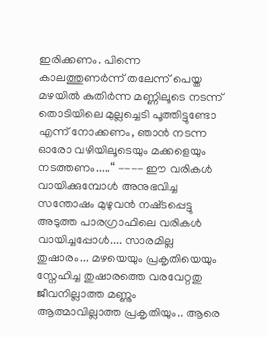ഇരിക്കണം. പിന്നെ കാലത്തുണര്‍ന്ന് തലേന്ന് പെയ്ത മഴയില്‍ കുതിര്‍ന്ന മണ്ണിലൂടെ നടന്ന് തൊടിയിലെ മുല്ലച്ചെടി പൂത്തിട്ടുണ്ടോ എന്ന് നോക്കണം, ഞാന്‍ നടന്ന ഓരോ വഴിയിലൂടെയും മക്കളെയും നടത്തണം.....“ ---- ഈ വരികള്‍ വായിക്കുമ്പോള്‍‌ അനുഭവിച്ച സന്തോഷം മുഴുവന്‍‌ നഷ്‌ടപ്പെട്ടു അടുത്ത പാരഗ്രാഫിലെ വരികള്‍‌ വായിച്ചപ്പോള്‍‌.... സാരമില്ല തുഷാരം... മഴയെയും പ്രകൃതിയെയും സ്നേഹിച്ച തുഷാരത്തെ വരവേറ്റതു ജീവനില്ലാത്ത മണ്ണും ആത്മാവില്ലാത്ത പ്രകൃതിയും.. ആരെ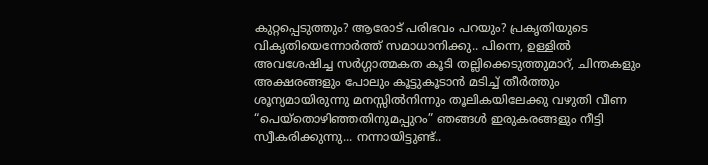കുറ്റപ്പെടുത്തും? ആരോട് പരിഭവം പറയും? പ്രകൃതിയുടെ വികൃതിയെന്നോര്‍ത്ത് സമാധാനിക്കു.. പിന്നെ, ഉള്ളില്‍ അവശേഷിച്ച സര്‍ഗ്ഗാത്മകത കൂടി തല്ലിക്കെടുത്തുമാറ്, ചിന്തകളും അക്ഷരങ്ങളും പോലും കൂട്ടുകൂടാന്‍ മടിച്ച് തീര്‍ത്തും ശൂന്യമായിരുന്നു മനസ്സില്‍‌നിന്നും തൂലികയിലേക്കു വഴുതി വീണ “പെയ്തൊഴിഞ്ഞതിനുമപ്പുറം” ഞങ്ങള്‍‌ ഇരുകരങ്ങളും നീട്ടി സ്വീകരിക്കുന്നു... നന്നായിട്ടുണ്ട്..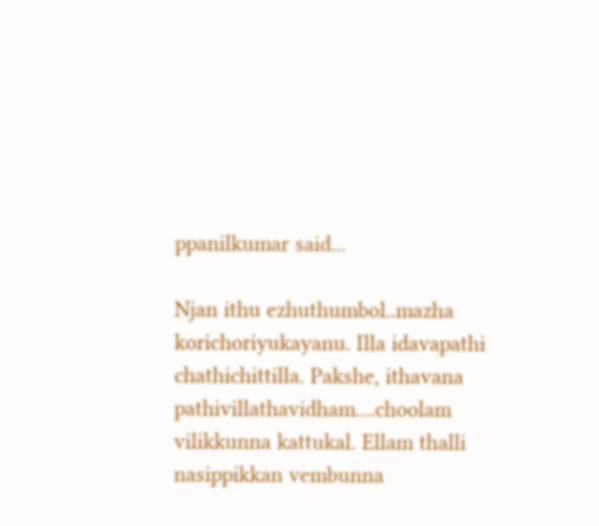ppanilkumar said...

Njan ithu ezhuthumbol..mazha korichoriyukayanu. Illa idavapathi chathichittilla. Pakshe, ithavana pathivillathavidham....choolam vilikkunna kattukal. Ellam thalli nasippikkan vembunna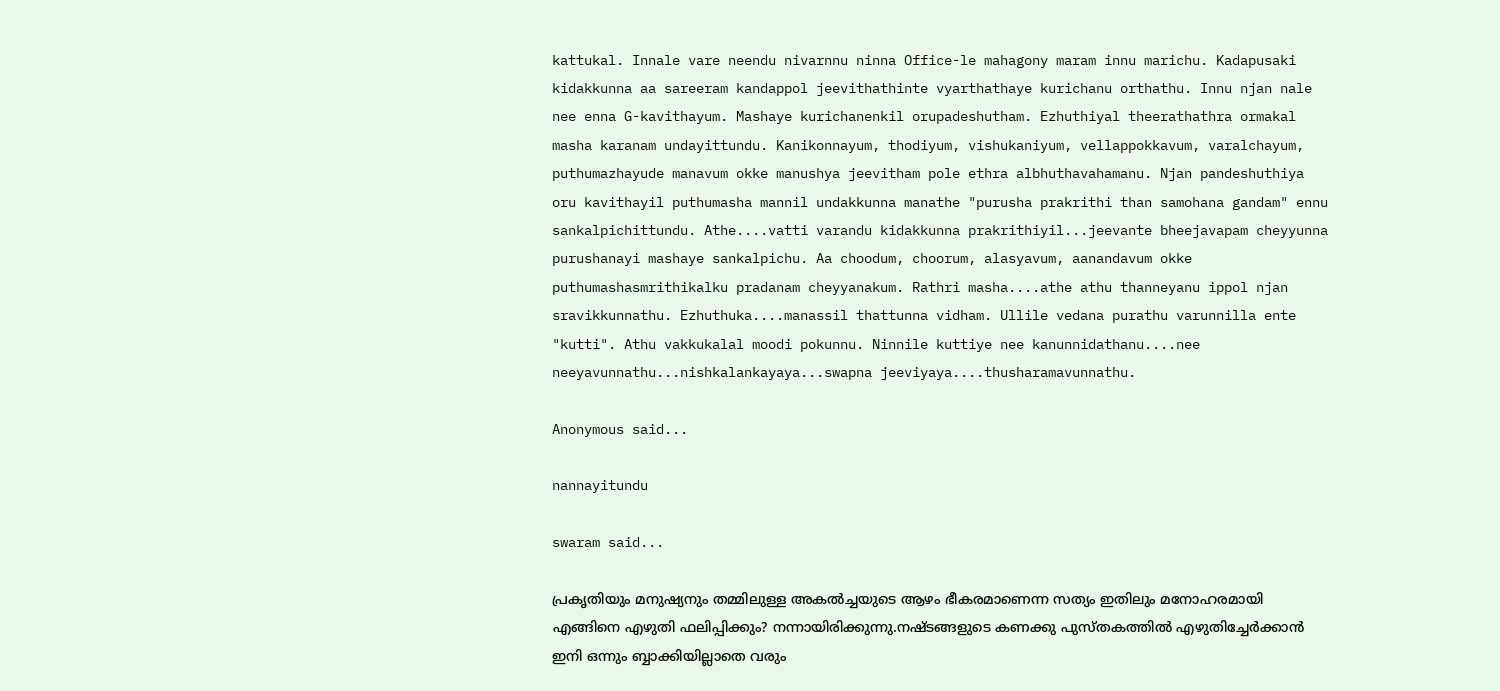kattukal. Innale vare neendu nivarnnu ninna Office-le mahagony maram innu marichu. Kadapusaki kidakkunna aa sareeram kandappol jeevithathinte vyarthathaye kurichanu orthathu. Innu njan nale nee enna G-kavithayum. Mashaye kurichanenkil orupadeshutham. Ezhuthiyal theerathathra ormakal masha karanam undayittundu. Kanikonnayum, thodiyum, vishukaniyum, vellappokkavum, varalchayum, puthumazhayude manavum okke manushya jeevitham pole ethra albhuthavahamanu. Njan pandeshuthiya oru kavithayil puthumasha mannil undakkunna manathe "purusha prakrithi than samohana gandam" ennu sankalpichittundu. Athe....vatti varandu kidakkunna prakrithiyil...jeevante bheejavapam cheyyunna purushanayi mashaye sankalpichu. Aa choodum, choorum, alasyavum, aanandavum okke puthumashasmrithikalku pradanam cheyyanakum. Rathri masha....athe athu thanneyanu ippol njan sravikkunnathu. Ezhuthuka....manassil thattunna vidham. Ullile vedana purathu varunnilla ente "kutti". Athu vakkukalal moodi pokunnu. Ninnile kuttiye nee kanunnidathanu....nee neeyavunnathu...nishkalankayaya...swapna jeeviyaya....thusharamavunnathu.

Anonymous said...

nannayitundu

swaram said...

പ്രകൃതിയും മനുഷ്യനും തമ്മിലുള്ള അകല്‍ച്ചയുടെ ആഴം ഭീകരമാണെന്ന സത്യം ഇതിലും മനോഹരമായി എങ്ങിനെ എഴുതി ഫലിപ്പിക്കും? നന്നായിരിക്കുന്നു.നഷ്ടങ്ങളുടെ കണക്കു പുസ്തകത്തില്‍ എഴുതിച്ചേര്‍ക്കാന്‍ ഇനി ഒന്നും ബ്ബാക്കിയില്ലാതെ വരും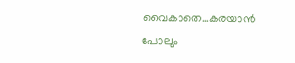വൈകാതെ...കരയാന്‍ പോലും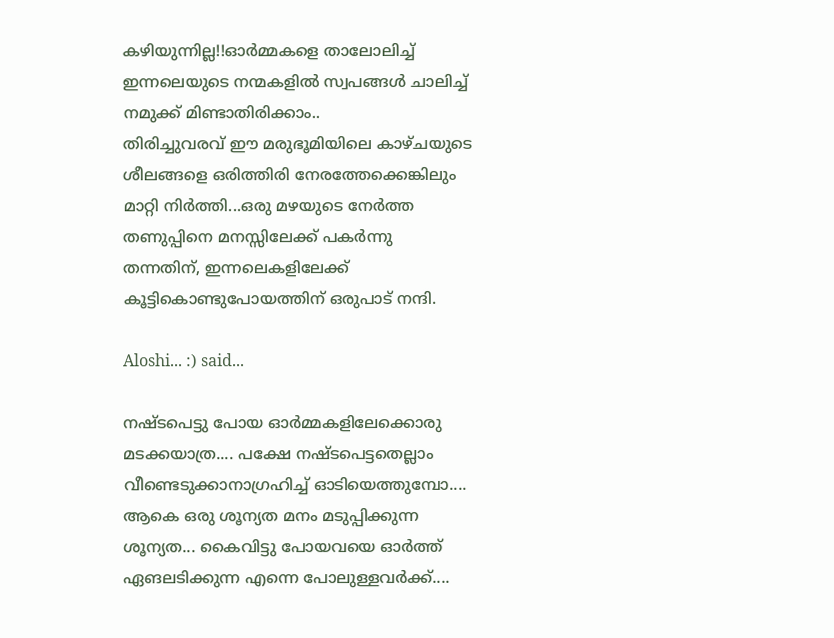കഴിയുന്നില്ല!!ഓര്‍മ്മകളെ താലോലിച്ച് ഇന്നലെയുടെ നന്മകളില്‍ സ്വപങ്ങള്‍ ചാലിച്ച് നമുക്ക് മിണ്ടാതിരിക്കാം..
തിരിച്ചുവരവ് ഈ മരുഭൂമിയിലെ കാഴ്ചയുടെ ശീലങ്ങളെ ഒരിത്തിരി നേരത്തേക്കെങ്കിലും മാറ്റി നിര്‍ത്തി...ഒരു മഴയുടെ നേര്‍ത്ത തണുപ്പിനെ മനസ്സിലേക്ക് പകര്‍ന്നു തന്നതിന്, ഇന്നലെകളിലേക്ക് കൂട്ടികൊണ്ടുപോയത്തിന് ഒരുപാട് നന്ദി.

Aloshi... :) said...

നഷ്ടപെട്ടു പോയ ഓര്‍മ്മകളിലേക്കൊരു മടക്കയാത്ര.... പക്ഷേ നഷ്ടപെട്ടതെല്ലാം വീണ്ടെടുക്കാനാഗ്രഹിച്ച് ഓടിയെത്തുമ്പോ.... ആകെ ഒരു ശൂന്യത മനം മടുപ്പിക്കുന്ന ശൂന്യത... കൈവിട്ടു പോയവയെ ഓര്‍ത്ത് ഏങലടിക്കുന്ന എന്നെ പോലുള്ളവര്‍ക്ക്....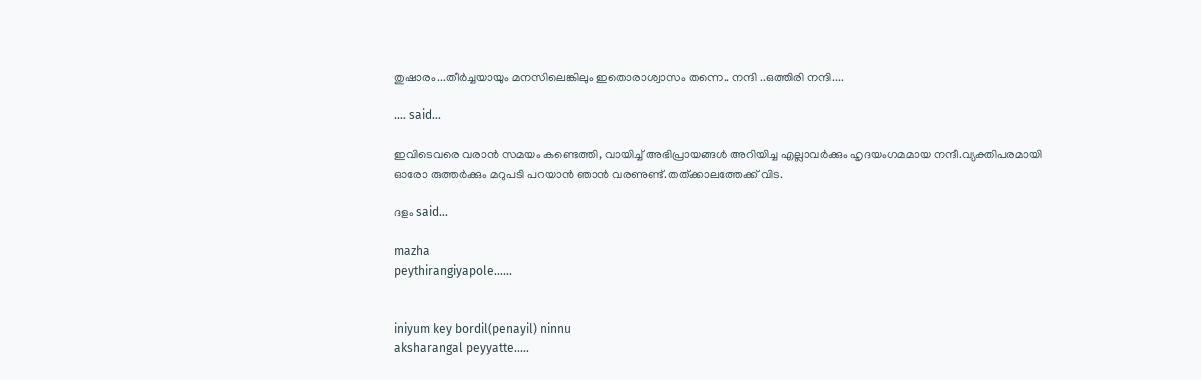തുഷാരം...തീര്‍ച്ചയായും മനസിലെങ്കിലും ഇതൊരാശ്വാസം തന്നെ.. നന്ദി ..ഒത്തിരി നന്ദി....

.... said...

ഇവിടെവരെ വരാന്‍ സമയം കണ്ടെത്തി, വായിച്ച് അഭിപ്രായങ്ങള്‍ അറിയിച്ച എല്ലാവര്‍ക്കും ഹൃദയംഗമമായ നന്ദീ.വ്യക്തിപരമായി ഓരോ രുത്തര്‍ക്കും മറുപടി പറയാന്‍ ഞാന്‍ വരണുണ്ട്.തത്ക്കാലത്തേക്ക് വിട.

ദളം said...

mazha
peythirangiyapole......


iniyum key bordil(penayil) ninnu
aksharangal peyyatte.....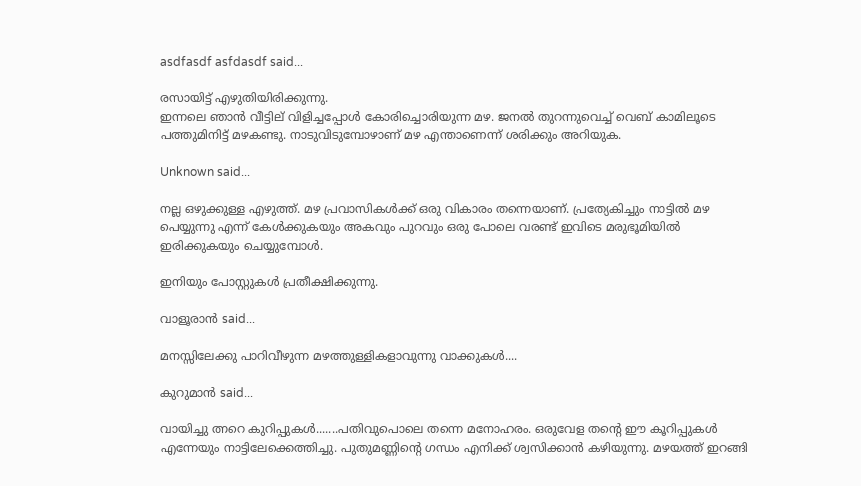asdfasdf asfdasdf said...

രസായിട്ട് എഴുതിയിരിക്കുന്നു.
ഇന്നലെ ഞാന്‍ വീട്ടില് വിളിച്ചപ്പോള്‍ കോരിച്ചൊരിയുന്ന മഴ. ജനല്‍ തുറന്നുവെച്ച് വെബ് കാമിലൂടെ പത്തുമിനിട്ട് മഴകണ്ടു. നാടുവിടുമ്പോഴാണ് മഴ എന്താണെന്ന് ശരിക്കും അറിയുക.

Unknown said...

നല്ല ഒഴുക്കുള്ള എഴുത്ത്. മഴ പ്രവാസികള്‍ക്ക് ഒരു വികാരം തന്നെയാണ്. പ്രത്യേകിച്ചും നാട്ടില്‍ മഴ പെയ്യുന്നു എന്ന് കേള്‍ക്കുകയും അകവും പുറവും ഒരു പോലെ വരണ്ട് ഇവിടെ മരുഭൂമിയില്‍ ഇരിക്കുകയും ചെയ്യുമ്പോള്‍.

ഇനിയും പോസ്റ്റുകള്‍ പ്രതീക്ഷിക്കുന്നു.

വാളൂരാന്‍ said...

മനസ്സിലേക്കു പാറിവീഴുന്ന മഴത്തുള്ളികളാവുന്നു വാക്കുകള്‍....

കുറുമാന്‍ said...

വായിച്ചു ത്നറെ കുറിപ്പുകള്‍.......പതിവുപൊലെ തന്നെ മനോഹരം. ഒരുവേള തന്റെ ഈ കൂറിപ്പുകള്‍ എന്നേയും നാട്ടിലേക്കെത്തിച്ചു. പുതുമണ്ണിന്റെ ഗന്ധം എനിക്ക് ശ്വസിക്കാന്‍ കഴിയുന്നു. മഴയത്ത് ഇറങ്ങി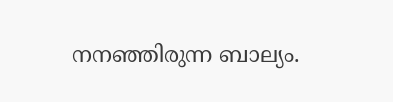നനഞ്ഞിരുന്ന ബാല്യം.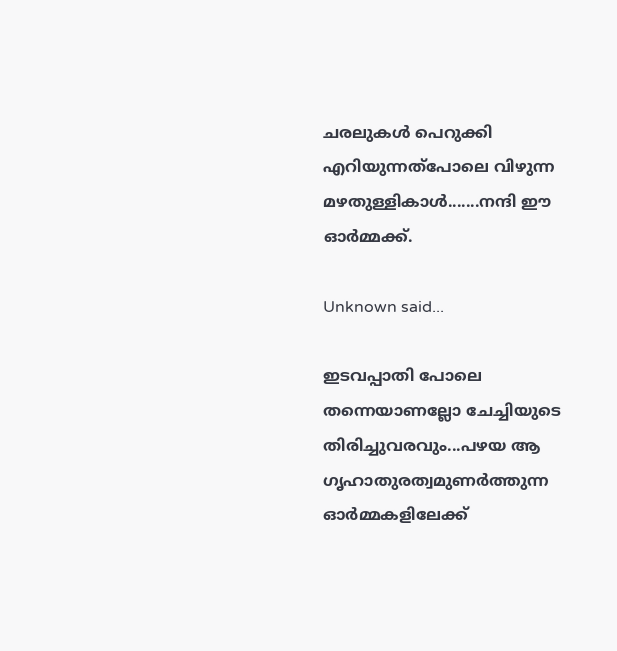ചരലുകള്‍ പെറുക്കി എറിയുന്നത്പോലെ വിഴുന്ന മഴതുള്ളികാള്‍.......നന്ദി ‍‍ഈ ഓര്‍മ്മക്ക്.

Unknown said...

ഇടവപ്പാതി പോലെ തന്നെയാണല്ലോ ചേച്ചിയുടെ തിരിച്ചുവരവും...പഴയ ആ ഗൃഹാതുരത്വമുണര്‍ത്തുന്ന ഓര്‍മ്മകളിലേക്ക്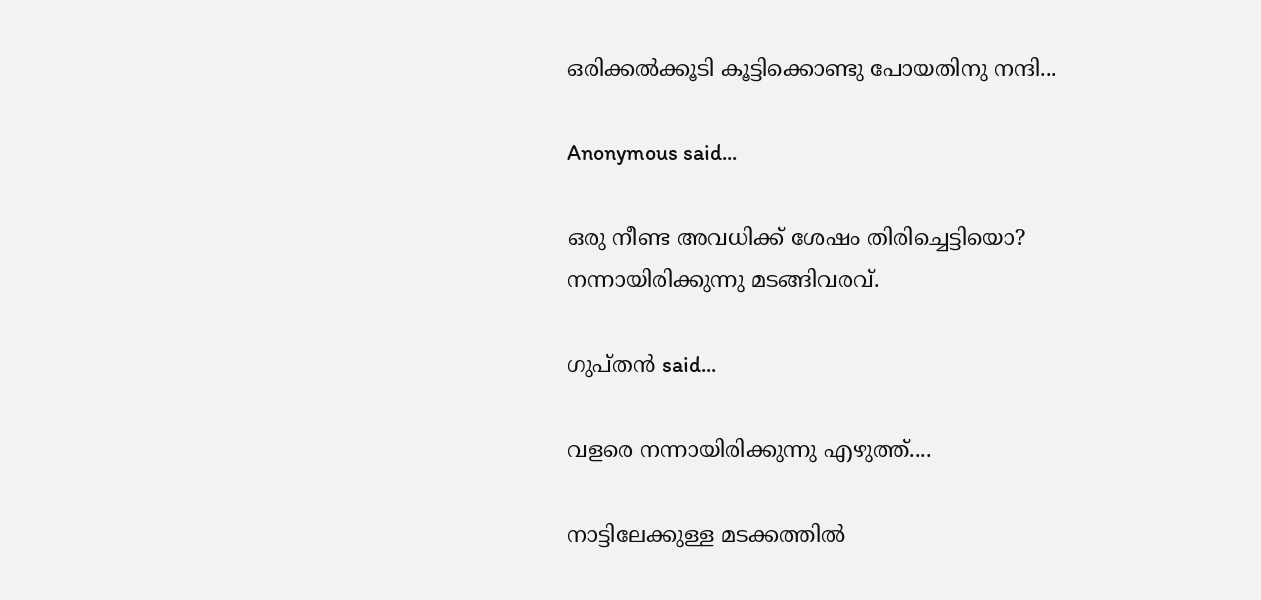ഒരിക്കല്‍ക്കൂടി കൂട്ടിക്കൊണ്ടു പോയതിനു നന്ദി...

Anonymous said...

ഒരു നീണ്ട അവധിക്ക് ശേഷം തിരിച്ചെട്ടിയൊ?
നന്നായിരിക്കുന്നു മടങ്ങിവരവ്.

ഗുപ്തന്‍ said...

വളരെ നന്നായിരിക്കുന്നു എഴുത്ത്....

നാട്ടിലേക്കുള്ള മടക്കത്തില്‍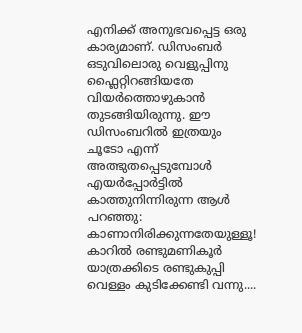എനിക്ക് അനുഭവപ്പെട്ട ഒരു കാര്യമാണ്. ഡിസംബര്‍ ഒടുവിലൊരു വെളുപ്പിനു ഫ്ലൈറ്റിറങ്ങിയതേ വിയര്‍ത്തൊഴുകാന്‍ തുടങ്ങിയിരുന്നു. ഈ ഡിസംബറില്‍ ഇത്രയും ചൂടോ എന്ന് അത്ഭുതപ്പെടുമ്പോള്‍ എയര്‍പ്പോര്‍ട്ടില്‍ കാത്തുനിന്നിരുന്ന ആള്‍ പറഞ്ഞു: കാണാനിരിക്കുന്നതേയുള്ളൂ! കാറില്‍ രണ്ടുമണികൂര്‍ യാത്രക്കിടെ രണ്ടുകുപ്പി വെള്ളം കുടിക്കേണ്ടി വന്നു....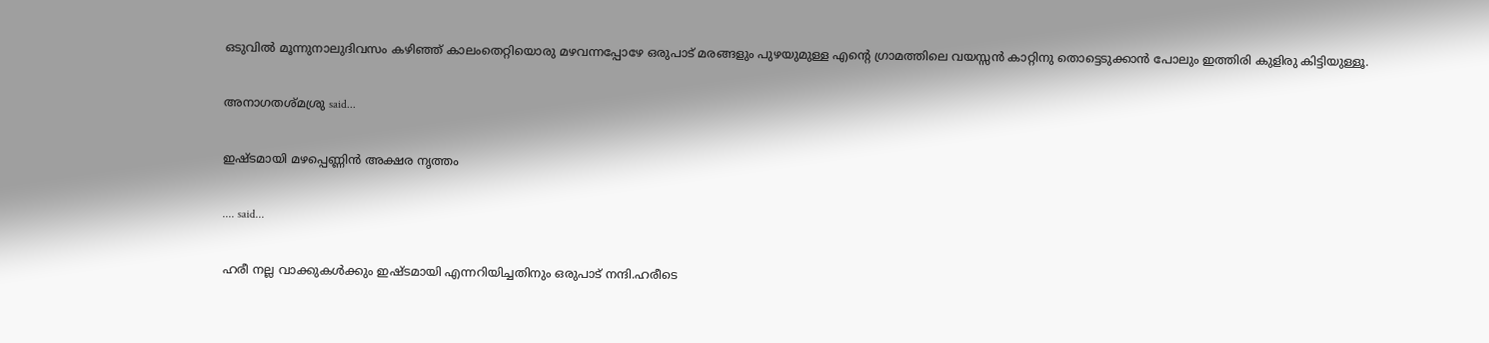ഒടുവില്‍ മൂന്നുനാലുദിവസം കഴിഞ്ഞ് കാലംതെറ്റിയൊരു മഴവന്നപ്പോഴേ ഒരുപാട് മരങ്ങളും പുഴയുമുള്ള എന്റെ ഗ്രാമത്തിലെ വയസ്സന്‍ കാറ്റിനു തൊട്ടെടുക്കാന്‍ പോലും ഇത്തിരി കുളിരു കിട്ടിയുള്ളൂ.

അനാഗതശ്മശ്രു said...

ഇഷ്ടമായി മഴപ്പെണ്ണിന്‍ അക്ഷര നൃത്തം

.... said...

ഹരീ നല്ല വാക്കുകള്‍ക്കും ഇഷ്ടമായി എന്നറിയിച്ചതിനും ഒരുപാട് നന്ദി.ഹരീടെ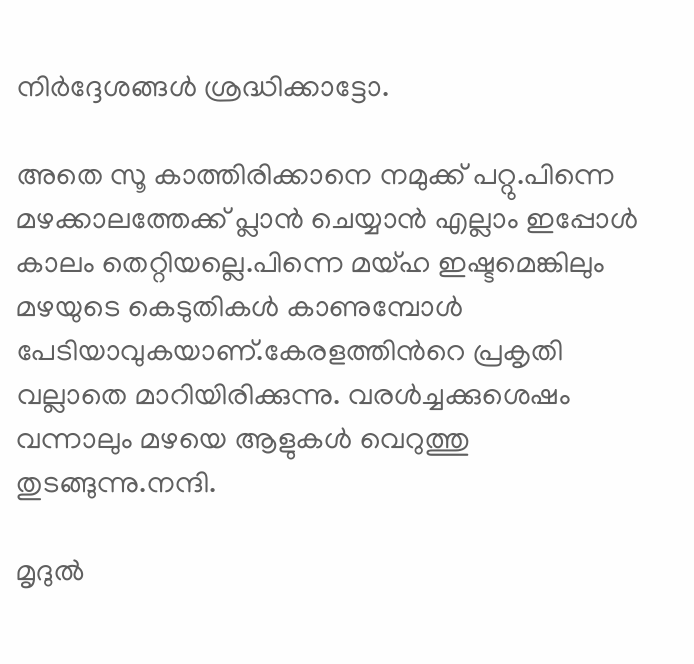നിര്‍ദ്ദേശങ്ങള്‍ ശ്രദ്ധിക്കാട്ടോ.

അതെ സൂ കാത്തിരിക്കാനെ നമുക്ക് പറ്റു.പിന്നെ മഴക്കാലത്തേക്ക് പ്ലാന്‍ ചെയ്യാന്‍ എല്ലാം ഇപ്പോള്‍ കാലം തെറ്റിയല്ലെ.പിന്നെ മയ്ഹ ഇഷ്ടമെങ്കിലും മഴയുടെ കെടുതികള്‍ കാണുമ്പോള്‍ പേടിയാവുകയാണ്.കേരളത്തിന്‍റെ പ്രകൃതി വല്ലാതെ മാറിയിരിക്കുന്നു. വരള്‍ച്ചക്കുശെഷം വന്നാലും മഴയെ ആളുകള്‍ വെറുത്തു തുടങ്ങുന്നു.നന്ദി.

മൃദുല്‍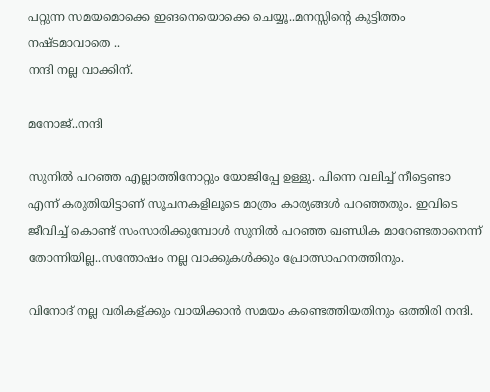പറ്റുന്ന സമയമൊക്കെ ഇങനെയൊക്കെ ചെയ്യൂ..മനസ്സിന്‍റെ കുട്ടിത്തം നഷ്ടമാവാതെ ..
നന്ദി നല്ല വാക്കിന്.

മനോജ്..നന്ദി

സുനില്‍ പറഞ്ഞ എല്ലാത്തിനോറ്റും യോജിപ്പേ ഉള്ളു. പിന്നെ വലിച്ച് നീട്ടെണ്ടാ എന്ന് കരുതിയിട്ടാണ് സൂചനകളിലൂടെ മാത്രം കാര്യങ്ങള്‍ പറഞ്ഞതും. ഇവിടെ ജീവിച്ച് കൊണ്ട് സംസാരിക്കുമ്പോള്‍ സുനില്‍ പറഞ്ഞ ഖണ്ഡിക മാറേണ്ടതാനെന്ന് തോന്നിയില്ല..സന്തോഷം നല്ല വാക്കുകള്‍ക്കും പ്രോത്സാഹനത്തിനും.

വിനോദ് നല്ല വരികള്ക്കും വായിക്കാന്‍ സമയം കണ്ടെത്തിയതിനും ഒത്തിരി നന്ദി.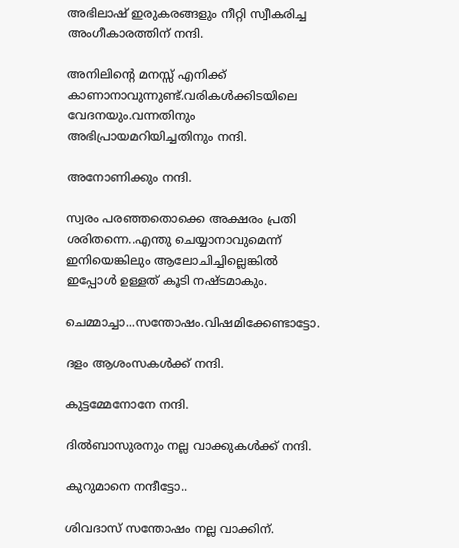അഭിലാഷ് ഇരുകരങ്ങളും നീറ്റി സ്വീകരിച്ച അംഗീകാരത്തിന് നന്ദി.

അനിലിന്‍റെ മനസ്സ് എനിക്ക് കാണാനാവുന്നുണ്ട്.വരികള്‍ക്കിടയിലെ വേദനയും.വന്നതിനും അഭിപ്രായമറിയിച്ചതിനും നന്ദി.

അനോണിക്കും നന്ദി.

സ്വരം പരഞ്ഞതൊക്കെ അക്ഷരം പ്രതി ശരിതന്നെ..എന്തു ചെയ്യാനാവുമെന്ന് ഇനിയെങ്കിലും ആലോചിച്ചില്ലെങ്കില്‍ ഇപ്പോള്‍ ഉള്ളത് കൂടി നഷ്ടമാകും.

ചെമ്മാച്ചാ...സന്തോഷം.വിഷമിക്കേണ്ടാട്ടോ.

ദളം ആശംസകള്‍ക്ക് നന്ദി.

കുട്ടമ്മേനോനേ നന്ദി.

ദില്‍ബാസുരനും നല്ല വാക്കുകള്‍ക്ക് നന്ദി.

കുറുമാനെ നന്ദീട്ടോ..

ശിവദാസ് സന്തോഷം നല്ല വാക്കിന്.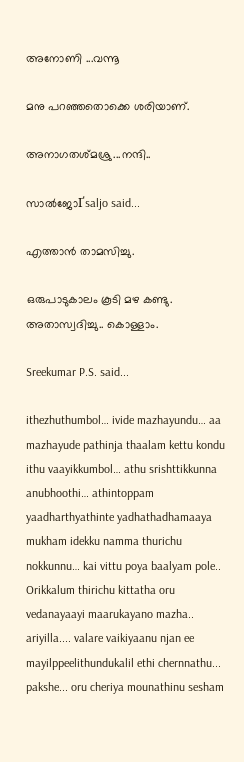അനോണി ...വന്നൂ

മനു പറഞ്ഞതൊക്കെ ശരിയാണ്.

അനാഗതശ്മശ്രു...നന്ദി..

സാല്‍ജോҐsaljo said...

എത്താന്‍ താ‍മസിച്ചു.

ഒരുപാടുകാലം കൂടി മഴ കണ്ടു. അതാസ്വദിച്ചു.. കൊള്ളാം.

Sreekumar P.S. said...

ithezhuthumbol… ivide mazhayundu… aa mazhayude pathinja thaalam kettu kondu ithu vaayikkumbol… athu srishttikkunna anubhoothi… athintoppam yaadharthyathinte yadhathadhamaaya mukham idekku namma thurichu nokkunnu… kai vittu poya baalyam pole.. Orikkalum thirichu kittatha oru vedanayaayi maarukayano mazha.. ariyilla.... valare vaikiyaanu njan ee mayilppeelithundukalil ethi chernnathu... pakshe... oru cheriya mounathinu sesham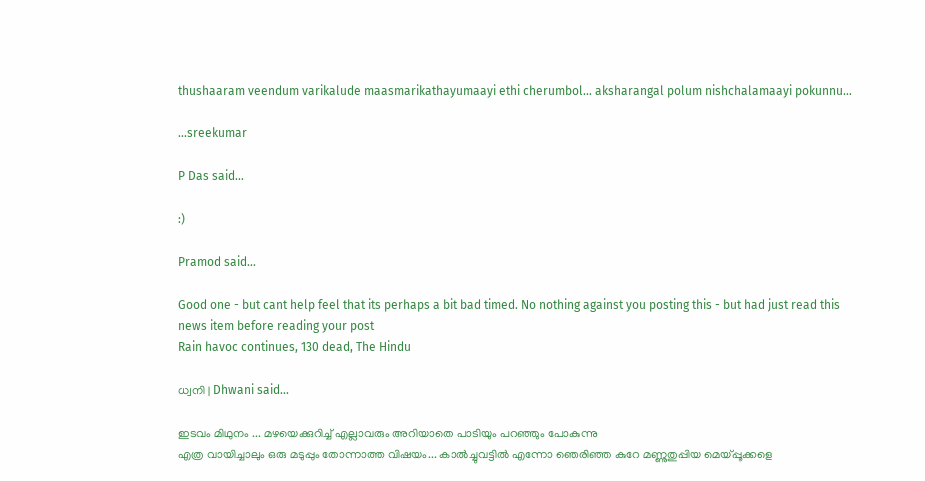thushaaram veendum varikalude maasmarikathayumaayi ethi cherumbol... aksharangal polum nishchalamaayi pokunnu...

...sreekumar

P Das said...

:)

Pramod said...

Good one - but cant help feel that its perhaps a bit bad timed. No nothing against you posting this - but had just read this news item before reading your post
Rain havoc continues, 130 dead, The Hindu

ധ്വനി | Dhwani said...

ഇടവം മിഥുനം ... മഴയെക്കുറിച്ച് എല്ലാവരും അറിയാതെ പാടിയും പറഞ്ഞും പോകുന്നു
എത്ര വായിച്ചാലും ഒരു മടുപ്പും തോന്നാത്ത വിഷയം... കാല്‍ച്ചുവട്ടില്‍ എന്നോ ഞെരിഞ്ഞ കുറേ മണ്ണുതുപ്പിയ മെയ്പ്പൂക്കളെ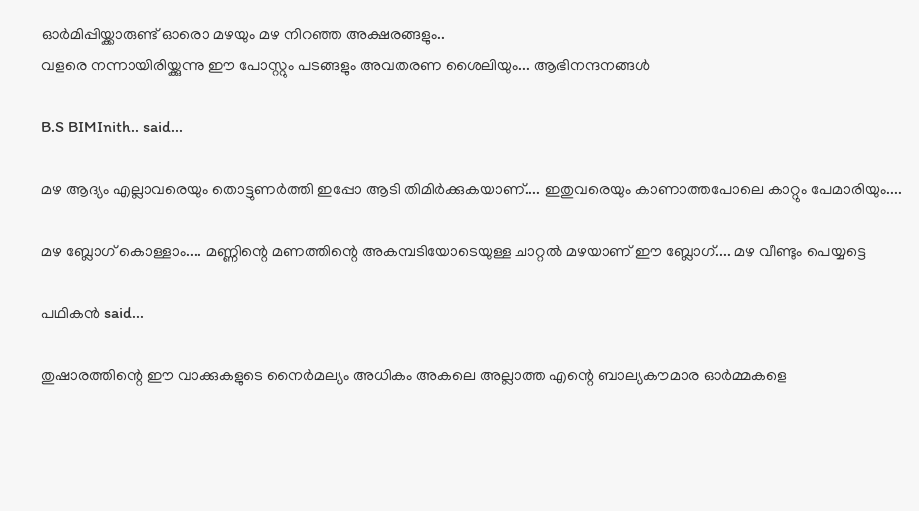ഓര്‍മിപ്പിയ്ക്കാരുണ്ട് ഓരൊ മഴയും മഴ നിറഞ്ഞ അക്ഷരങ്ങളും..
വളരെ നന്നായിരിയ്ക്കുന്നു ഈ പോസ്റ്റും പടങ്ങളും അവതരണ ശൈലിയും... ആഭിനന്ദനങ്ങള്‍

B.S BIMInith.. said...

മഴ ആദ്യം എല്ലാവരെയും തൊട്ടുണര്‍ത്തി ഇപ്പോ ആടി തിമിര്‍ക്കുകയാണ്‌.... ഇതുവരെയും കാണാത്തപോലെ കാറ്റും പേമാരിയും....

മഴ ബ്ലോഗ്‌ കൊള്ളാം.... മണ്ണിന്റെ മണത്തിന്റെ അകമ്പടിയോടെയുള്ള ചാറ്റല്‍ മഴയാണ്‌ ഈ ബ്ലോഗ്‌.... മഴ വീണ്ടും പെയ്യട്ടെ

പഥികന്‍ said...

തുഷാരത്തിന്റെ ഈ വാക്കുകളുടെ നൈര്‍മല്യം അധികം അകലെ അല്ലാത്ത എന്റെ ബാല്യകൗമാര ഓര്‍മ്മകളെ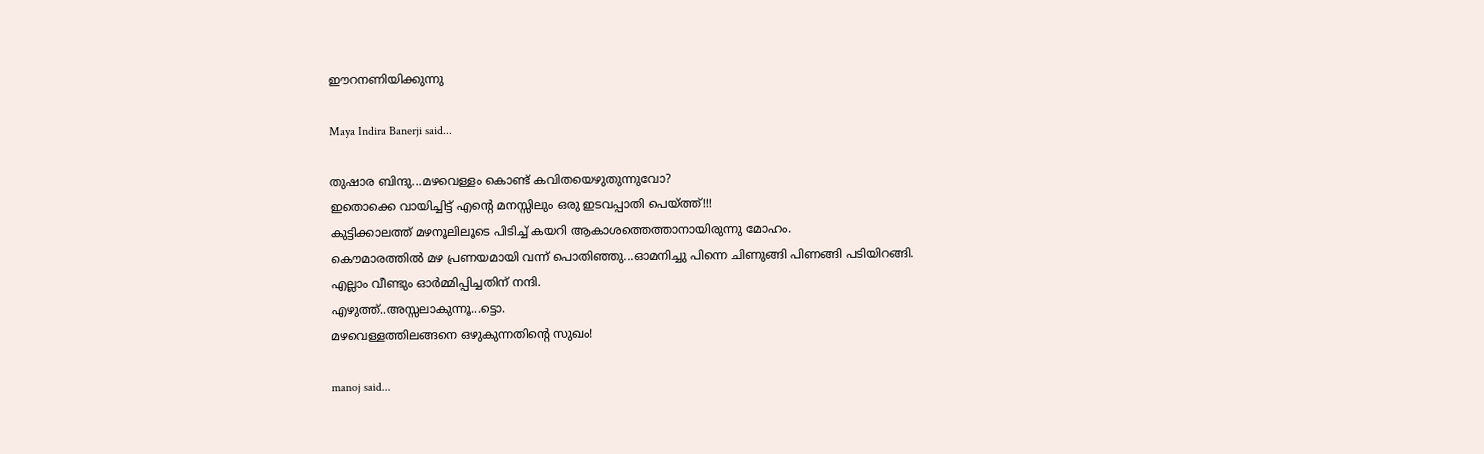ഈറനണിയിക്കുന്നു

Maya Indira Banerji said...

തുഷാര ബിന്ദു...മഴവെള്ളം കൊണ്ട് കവിതയെഴുതുന്നുവോ?
ഇതൊക്കെ വായിച്ചിട്ട് എന്റെ മനസ്സിലും ഒരു ഇടവപ്പാതി പെയ്ത്ത്!!!
കുട്ടിക്കാലത്ത് മഴനൂലിലൂടെ പിടിച്ച് കയറി ആകാശത്തെത്താനായിരുന്നു മോഹം.
കൌമാരത്തില്‍ മഴ പ്രണയമായി വന്ന് പൊതിഞ്ഞു...ഓമനിച്ചു പിന്നെ ചിണുങ്ങി പിണങ്ങി പടിയിറങ്ങി.
എല്ലാം വീണ്ടും ഓര്‍മ്മിപ്പിച്ചതിന് നന്ദി.
എഴുത്ത്..അസ്സലാകുന്നൂ...ട്ടൊ.
മഴവെള്ളത്തിലങ്ങനെ ഒഴുകുന്നതിന്റെ സുഖം!

manoj said...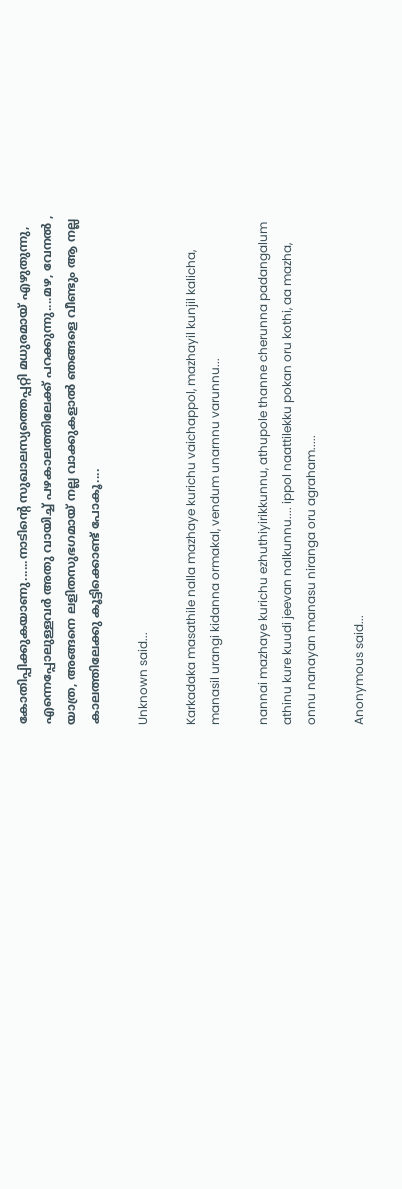കോതിപ്പിക്കുകയാണു......നാടിന്റെ സുഖാലസ്യത്തെപ്പറ്റി മധുരമായ് എഴുതുന്നു, എന്നെപ്പോലുള്ളവര്‍ അതു വായിച്ച് പഴകാലത്തിലേക്ക് പറക്കുന്നു....മഴ, വേനല്‍ , യാത്ര, അങ്ങനെ ലളിതസുഭഗമായ് നല്ല വാക്കുകളാല്‍ ഞങ്ങളെ വീണ്ടും ആ നല്ല കാലത്തിലേക്കു കൂട്ടിക്കൊണ്ട് പോകൂ....

Unknown said...

Karkadaka masathile nalla mazhaye kurichu vaichappol, mazhayil kunjil kalicha, manasil urangi kidanna ormakal, vendum unarnnu varunnu...

nannai mazhaye kurichu ezhuthiyirikkunnu, athupole thanne cherunna padangalum athinu kure kuudi jeevan nalkunnu.... ippol naattilekku pokan oru kothi, aa mazha, onnu nanayan manasu niranga oru agraham.....

Anonymous said...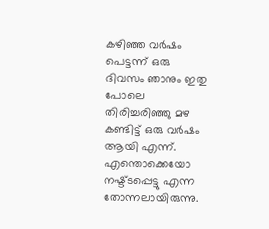കഴിഞ്ഞ വര്‍ഷം പെട്ടന്ന് ഒരു ദിവസം ഞാനും ഇതു പോലെ തിരിച്ചരിഞ്ഞു മഴ കണ്ടിട്ട് ഒരു വര്‍ഷം ആയി എന്ന്. എന്തൊക്കെയോ നഷ്ട്ടപ്പെട്ടു എന്ന തോന്നലായിരുന്നു.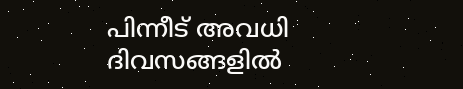പിന്നീട് അവധി ദിവസങ്ങളില്‍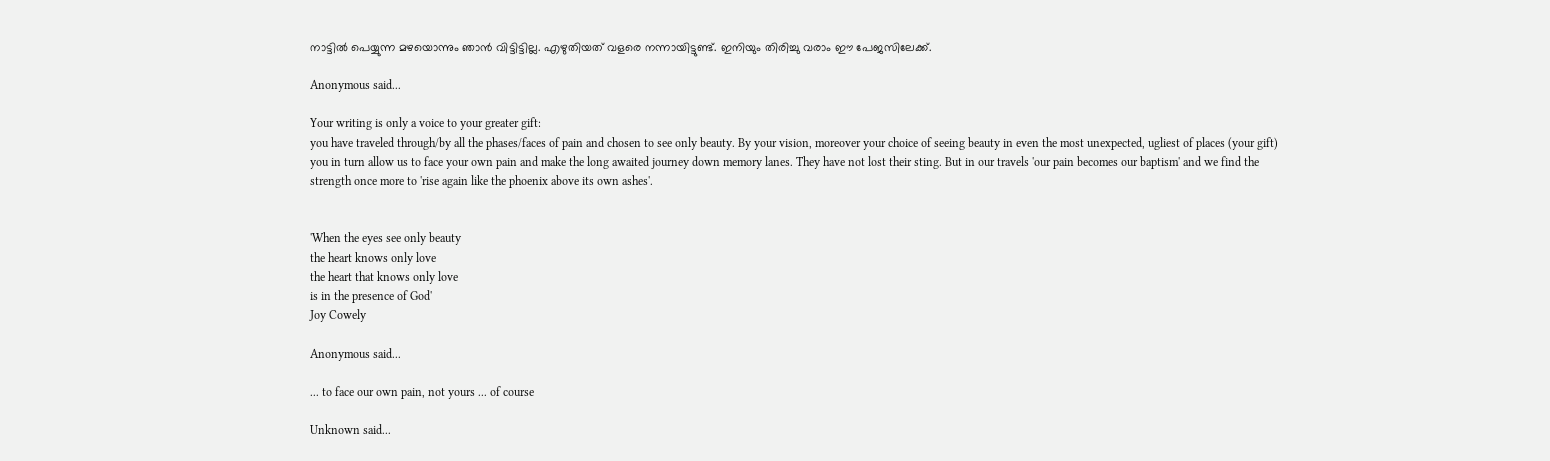നാട്ടില്‍ പെയ്യുന്ന മഴയൊന്നും ഞാന്‍ വിട്ടിട്ടില്ല. എഴുതിയത് വളരെ നന്നായിട്ടുണ്ട്. ഇനിയും തിരിച്ചു വരാം ഈ പേജസിലേക്ക്.

Anonymous said...

Your writing is only a voice to your greater gift:
you have traveled through/by all the phases/faces of pain and chosen to see only beauty. By your vision, moreover your choice of seeing beauty in even the most unexpected, ugliest of places (your gift) you in turn allow us to face your own pain and make the long awaited journey down memory lanes. They have not lost their sting. But in our travels 'our pain becomes our baptism' and we find the strength once more to 'rise again like the phoenix above its own ashes'.


'When the eyes see only beauty
the heart knows only love
the heart that knows only love
is in the presence of God'
Joy Cowely

Anonymous said...

... to face our own pain, not yours ... of course

Unknown said...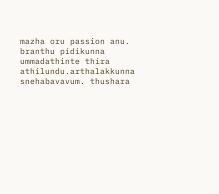mazha oru passion anu. branthu pidikunna ummadathinte thira athilundu.arthalakkunna snehabavavum. thushara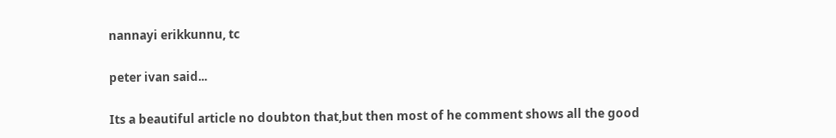nannayi erikkunnu, tc

peter ivan said...

Its a beautiful article no doubton that,but then most of he comment shows all the good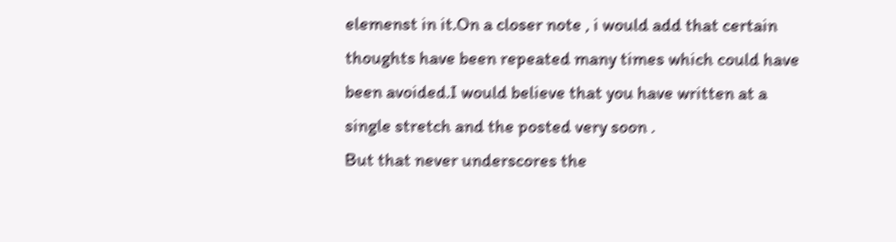elemenst in it.On a closer note , i would add that certain thoughts have been repeated many times which could have been avoided.I would believe that you have written at a single stretch and the posted very soon .
But that never underscores the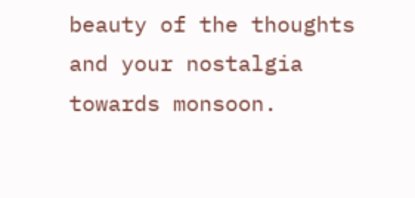beauty of the thoughts and your nostalgia towards monsoon.